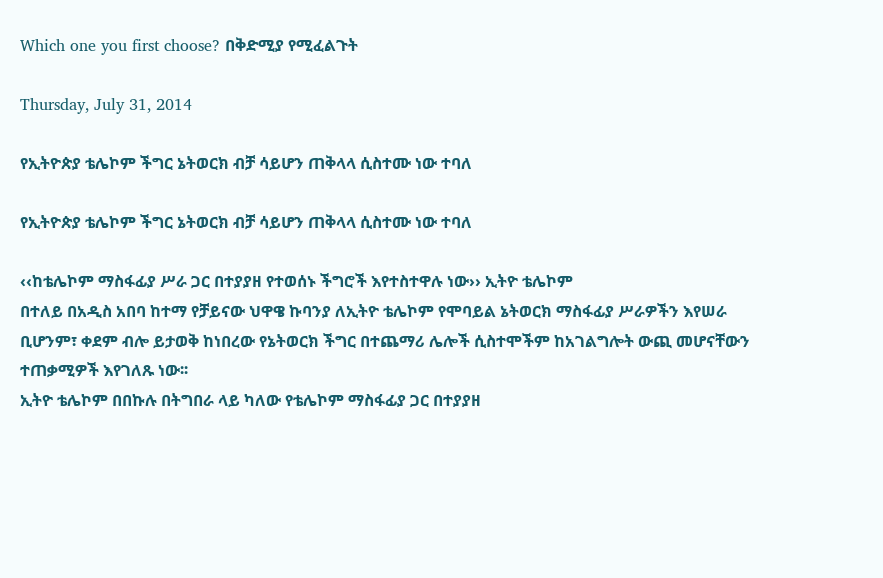Which one you first choose? በቅድሚያ የሚፈልጉት

Thursday, July 31, 2014

የኢትዮጵያ ቴሌኮም ችግር ኔትወርክ ብቻ ሳይሆን ጠቅላላ ሲስተሙ ነው ተባለ

የኢትዮጵያ ቴሌኮም ችግር ኔትወርክ ብቻ ሳይሆን ጠቅላላ ሲስተሙ ነው ተባለ

‹‹ከቴሌኮም ማስፋፊያ ሥራ ጋር በተያያዘ የተወሰኑ ችግሮች እየተስተዋሉ ነው›› ኢትዮ ቴሌኮም
በተለይ በአዲስ አበባ ከተማ የቻይናው ህዋዌ ኩባንያ ለኢትዮ ቴሌኮም የሞባይል ኔትወርክ ማስፋፊያ ሥራዎችን እየሠራ ቢሆንም፣ ቀደም ብሎ ይታወቅ ከነበረው የኔትወርክ ችግር በተጨማሪ ሌሎች ሲስተሞችም ከአገልግሎት ውጪ መሆናቸውን ተጠቃሚዎች እየገለጹ ነው፡፡
ኢትዮ ቴሌኮም በበኩሉ በትግበራ ላይ ካለው የቴሌኮም ማስፋፊያ ጋር በተያያዘ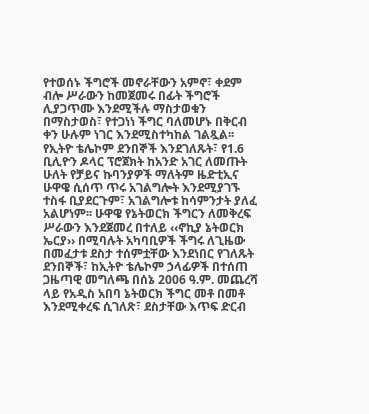የተወሰኑ ችግሮች መኖራቸውን አምኖ፣ ቀደም ብሎ ሥራውን ከመጀመሩ በፊት ችግሮች ሊያጋጥሙ እንደሚችሉ ማስታወቁን በማስታወስ፣ የተጋነነ ችግር ባለመሆኑ በቅርብ ቀን ሁሉም ነገር እንደሚስተካከል ገልጿል፡፡
የኢትዮ ቴሌኮም ደንበኞች እንደገለጹት፣ የ1.6 ቢሊዮን ዶላር ፕሮጀክት ከአንድ አገር ለመጡት ሁለት የቻይና ኩባንያዎች ማለትም ዜድቲኢና ሁዋዌ ሲሰጥ ጥሩ አገልግሎት እንደሚያገኙ ተስፋ ቢያደርጉም፣ አገልግሎቱ ከሳምንታት ያለፈ አልሆነም፡፡ ሁዋዌ የኔትወርክ ችግርን ለመቅረፍ ሥራውን እንደጀመረ በተለይ ‹‹ኖኪያ ኔትወርክ ኤርያ›› በሚባሉት አካባቢዎች ችግሩ ለጊዜው በመፈታቱ ደስታ ተሰምቷቸው እንደነበር የገለጹት ደንበኞች፣ ከኢትዮ ቴሌኮም ኃላፊዎች በተሰጠ ጋዜጣዊ መግለጫ በሰኔ 2006 ዓ.ም. መጨረሻ ላይ የአዲስ አበባ ኔትወርክ ችግር መቶ በመቶ እንደሚቀረፍ ሲገለጽ፣ ደስታቸው እጥፍ ድርብ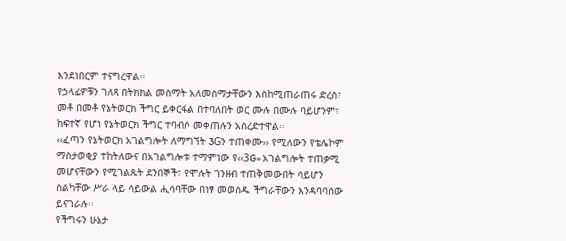እንደነበርም ተናግረዋል፡፡
የኃላፊዎቹን ገለጻ በትክክል መስማት አለመስማታቸውን እስከሚጠራጠሩ ድረስ፣ መቶ በመቶ የኔትወርክ ችግር ይቀርፋል በተባለበት ወር ሙሉ በሙሉ ባይሆንም፣ ከፍተኛ የሆነ የኔትወርክ ችግር ተባብሶ መቀጠሉን አስረድተዋል፡፡
‹‹ፈጣን የኔትወርክ አገልግሎት ለማግኘት 3Gን ተጠቀሙ›› የሚለውን የቴሌኮም ማስታወቂያ ተከትለውና በአገልግሎቱ ተማምነው የ‹‹3G›› አገልግሎት ተጠቃሚ መሆናቸውን የሚገልጹት ደንበኞች፣ የሞሉት ገንዘብ ተጠቅመውበት ሳይሆን ስልካቸው ሥራ ላይ ሳይውል ሒሳባቸው በነፃ መወሰዱ ችግራቸውን እንዳባባሰው ይናገራሉ፡፡
የችግሩን ሁኔታ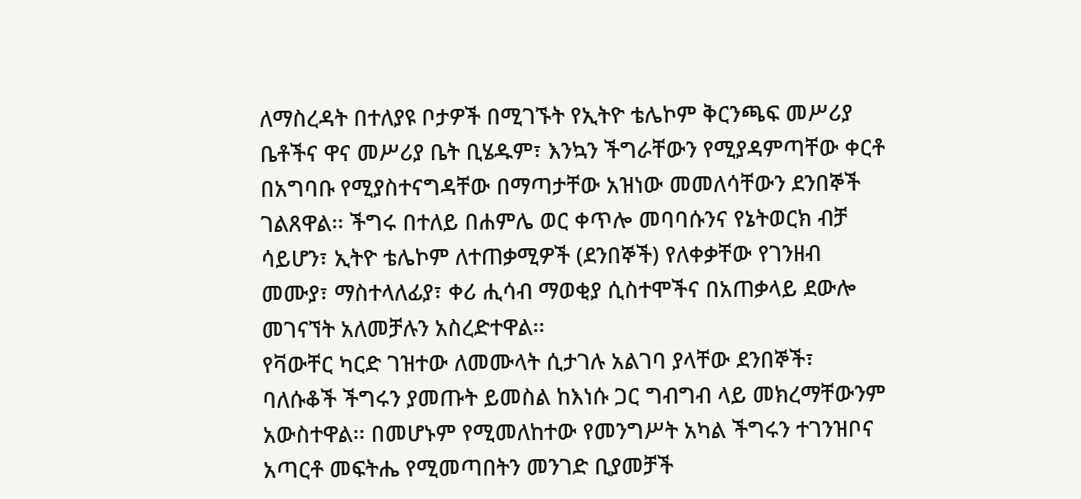ለማስረዳት በተለያዩ ቦታዎች በሚገኙት የኢትዮ ቴሌኮም ቅርንጫፍ መሥሪያ ቤቶችና ዋና መሥሪያ ቤት ቢሄዱም፣ እንኳን ችግራቸውን የሚያዳምጣቸው ቀርቶ በአግባቡ የሚያስተናግዳቸው በማጣታቸው አዝነው መመለሳቸውን ደንበኞች ገልጸዋል፡፡ ችግሩ በተለይ በሐምሌ ወር ቀጥሎ መባባሱንና የኔትወርክ ብቻ ሳይሆን፣ ኢትዮ ቴሌኮም ለተጠቃሚዎች (ደንበኞች) የለቀቃቸው የገንዘብ መሙያ፣ ማስተላለፊያ፣ ቀሪ ሒሳብ ማወቂያ ሲስተሞችና በአጠቃላይ ደውሎ መገናኘት አለመቻሉን አስረድተዋል፡፡
የቫውቸር ካርድ ገዝተው ለመሙላት ሲታገሉ አልገባ ያላቸው ደንበኞች፣ ባለሱቆች ችግሩን ያመጡት ይመስል ከእነሱ ጋር ግብግብ ላይ መክረማቸውንም አውስተዋል፡፡ በመሆኑም የሚመለከተው የመንግሥት አካል ችግሩን ተገንዝቦና አጣርቶ መፍትሔ የሚመጣበትን መንገድ ቢያመቻች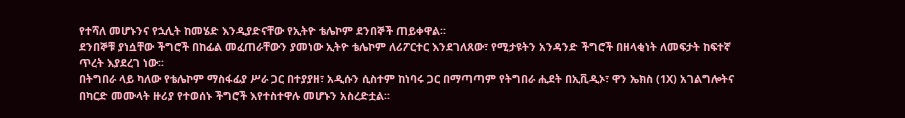የተሻለ መሆኑንና የኋሊት ከመሄድ እንዲያድናቸው የኢትዮ ቴሌኮም ደንበኞች ጠይቀዋል፡፡
ደንበኞቹ ያነሷቸው ችግሮች በከፊል መፈጠራቸውን ያመነው ኢትዮ ቴሌኮም ለሪፖርተር እንደገለጸው፣ የሚታዩትን አንዳንድ ችግሮች በዘላቂነት ለመፍታት ከፍተኛ ጥረት እያደረገ ነው፡፡
በትግበራ ላይ ካለው የቴሌኮም ማስፋፊያ ሥራ ጋር በተያያዘ፣ አዲሱን ሲስተም ከነባሩ ጋር በማጣጣም የትግበራ ሒደት በኢቪዲኦ፣ ዋን ኤክስ (1X) አገልግሎትና በካርድ መሙላት ዙሪያ የተወሰኑ ችግሮች እየተስተዋሉ መሆኑን አስረድቷል፡፡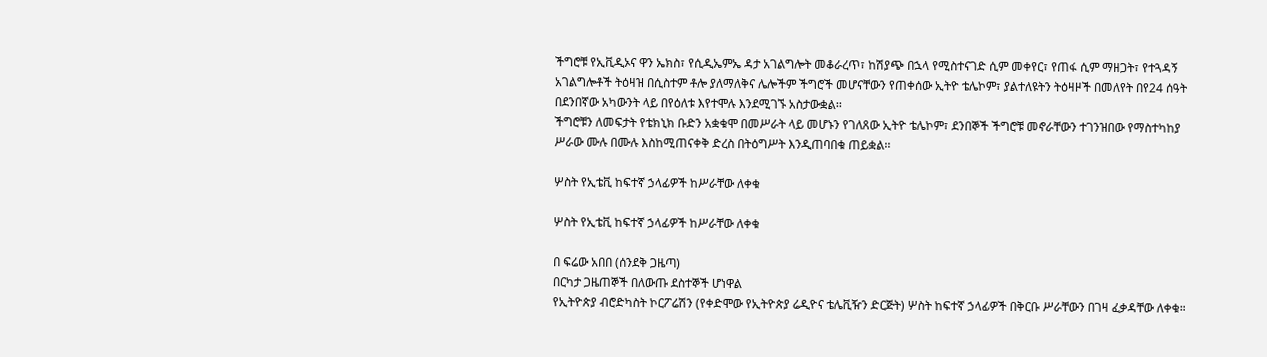ችግሮቹ የኢቪዲኦና ዋን ኤክስ፣ የሲዲኤምኤ ዳታ አገልግሎት መቆራረጥ፣ ከሽያጭ በኋላ የሚስተናገድ ሲም መቀየር፣ የጠፋ ሲም ማዘጋት፣ የተጓዳኝ አገልግሎቶች ትዕዛዝ በሲስተም ቶሎ ያለማለቅና ሌሎችም ችግሮች መሆናቸውን የጠቀሰው ኢትዮ ቴሌኮም፣ ያልተለዩትን ትዕዛዞች በመለየት በየ24 ሰዓት በደንበኛው አካውንት ላይ በየዕለቱ እየተሞሉ እንደሚገኙ አስታውቋል፡፡
ችግሮቹን ለመፍታት የቴክኒክ ቡድን አቋቁሞ በመሥራት ላይ መሆኑን የገለጸው ኢትዮ ቴሌኮም፣ ደንበኞች ችግሮቹ መኖራቸውን ተገንዝበው የማስተካከያ ሥራው ሙሉ በሙሉ እስከሚጠናቀቅ ድረስ በትዕግሥት እንዲጠባበቁ ጠይቋል፡፡

ሦስት የኢቴቪ ከፍተኛ ኃላፊዎች ከሥራቸው ለቀቁ

ሦስት የኢቴቪ ከፍተኛ ኃላፊዎች ከሥራቸው ለቀቁ

በ ፍሬው አበበ (ሰንደቅ ጋዜጣ)
በርካታ ጋዜጠኞች በለውጡ ደስተኞች ሆነዋል
የኢትዮጵያ ብሮድካስት ኮርፖሬሽን (የቀድሞው የኢትዮጵያ ሬዲዮና ቴሌቪዥን ድርጅት) ሦስት ከፍተኛ ኃላፊዎች በቅርቡ ሥራቸውን በገዛ ፈቃዳቸው ለቀቁ።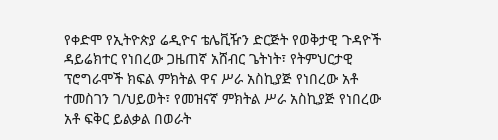የቀድሞ የኢትዮጵያ ሬዲዮና ቴሌቪዥን ድርጅት የወቅታዊ ጉዳዮች ዳይሬክተር የነበረው ጋዜጠኛ አሸብር ጌትነት፣ የትምህርታዊ ፕሮግራሞች ክፍል ምክትል ዋና ሥራ አስኪያጅ የነበረው አቶ ተመስገን ገ/ህይወት፣ የመዝናኛ ምክትል ሥራ አስኪያጅ የነበረው አቶ ፍቅር ይልቃል በወራት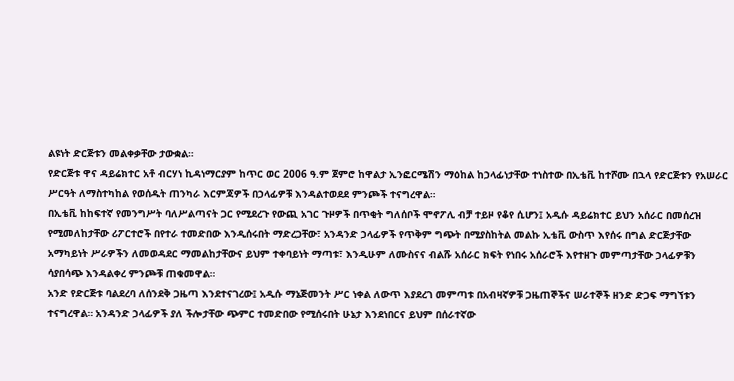ልዩነት ድርጅቱን መልቀቃቸው ታውቋል።
የድርጅቱ ዋና ዳይሬክተር አቶ ብርሃነ ኪዳነማርያም ከጥር ወር 2006 ዓ.ም ጀምሮ ከዋልታ ኢንፎርሜሽን ማዕከል ከኃላፊነታቸው ተነስተው በኢቴቪ ከተሾሙ በኋላ የድርጅቱን የአሠራር ሥርዓት ለማስተካከል የወሰዱት ጠንካራ እርምጃዎች በኃላፊዎቹ እንዳልተወደደ ምንጮች ተናግረዋል።
በኢቴቪ ከከፍተኛ የመንግሥት ባለሥልጣናት ጋር የሚደረጉ የውጪ አገር ጉዞዎች በጥቂት ግለሰቦች ሞኖፖሊ ብቻ ተይዞ የቆየ ሲሆን፤ አዲሱ ዳይሬክተር ይህን አሰራር በመሰረዝ የሚመለከታቸው ሪፖርተሮች በየተራ ተመድበው እንዲሰሩበት ማድረጋቸው፣ አንዳንድ ኃላፊዎች የጥቅም ግጭት በሚያስከትል መልኩ ኢቴቪ ውስጥ እየሰሩ በግል ድርጅታቸው አማካይነት ሥራዎችን ለመወዳደር ማመልከታቸውና ይህም ተቀባይነት ማጣቱ፣ እንዲሁም ለሙስናና ብልሹ አሰራር ክፍት የነበሩ አሰራሮች እየተዘጉ መምጣታቸው ኃላፊዎቹን ሳያበሳጭ እንዳልቀረ ምንጮቹ ጠቁመዋል።
አንድ የድርጅቱ ባልደረባ ለሰንደቅ ጋዜጣ እንደተናገረው፤ አዲሱ ማኔጅመንት ሥር ነቀል ለውጥ እያደረገ መምጣቱ በአብዛኛዎቹ ጋዜጠኞችና ሠራተኞች ዘንድ ድጋፍ ማግኘቱን ተናግረዋል። አንዳንድ ኃላፊዎች ያለ ችሎታቸው ጭምር ተመድበው የሚሰሩበት ሁኔታ እንደነበርና ይህም በሰራተኛው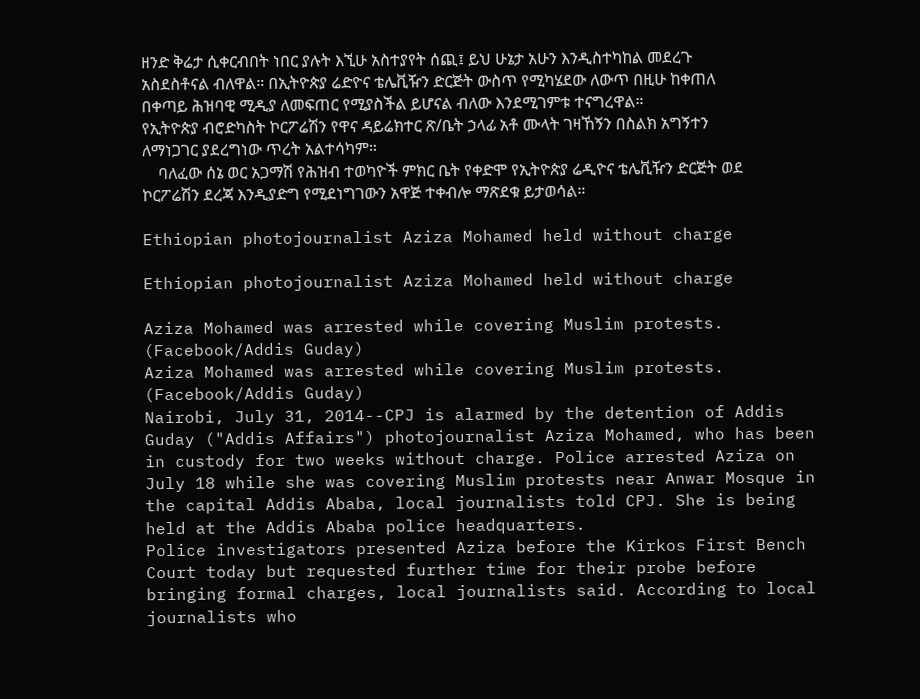ዘንድ ቅሬታ ሲቀርብበት ነበር ያሉት እኚሁ አስተያየት ሰጪ፤ ይህ ሁኔታ አሁን እንዲስተካከል መደረጉ አስደስቶናል ብለዋል። በኢትዮጵያ ሬድዮና ቴሌቪዥን ድርጅት ውስጥ የሚካሄደው ለውጥ በዚሁ ከቀጠለ በቀጣይ ሕዝባዊ ሚዲያ ለመፍጠር የሚያስችል ይሆናል ብለው እንደሚገምቱ ተናግረዋል።
የኢትዮጵያ ብሮድካስት ኮርፖሬሽን የዋና ዳይሬክተር ጽ/ቤት ኃላፊ አቶ ሙላት ገዛኸኝን በስልክ አግኝተን ለማነጋገር ያደረግነው ጥረት አልተሳካም።
    ባለፈው ሰኔ ወር አጋማሽ የሕዝብ ተወካዮች ምክር ቤት የቀድሞ የኢትዮጵያ ሬዲዮና ቴሌቪዥን ድርጅት ወደ ኮርፖሬሽን ደረጃ እንዲያድግ የሚደነግገውን አዋጅ ተቀብሎ ማጽደቁ ይታወሳል።

Ethiopian photojournalist Aziza Mohamed held without charge

Ethiopian photojournalist Aziza Mohamed held without charge

Aziza Mohamed was arrested while covering Muslim protests. (Facebook/Addis Guday)
Aziza Mohamed was arrested while covering Muslim protests. (Facebook/Addis Guday)
Nairobi, July 31, 2014--CPJ is alarmed by the detention of Addis Guday ("Addis Affairs") photojournalist Aziza Mohamed, who has been in custody for two weeks without charge. Police arrested Aziza on July 18 while she was covering Muslim protests near Anwar Mosque in the capital Addis Ababa, local journalists told CPJ. She is being held at the Addis Ababa police headquarters.
Police investigators presented Aziza before the Kirkos First Bench Court today but requested further time for their probe before bringing formal charges, local journalists said. According to local journalists who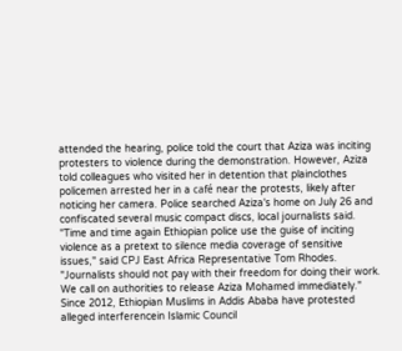attended the hearing, police told the court that Aziza was inciting protesters to violence during the demonstration. However, Aziza told colleagues who visited her in detention that plainclothes policemen arrested her in a café near the protests, likely after noticing her camera. Police searched Aziza's home on July 26 and confiscated several music compact discs, local journalists said.
"Time and time again Ethiopian police use the guise of inciting violence as a pretext to silence media coverage of sensitive issues," said CPJ East Africa Representative Tom Rhodes. "Journalists should not pay with their freedom for doing their work. We call on authorities to release Aziza Mohamed immediately."
Since 2012, Ethiopian Muslims in Addis Ababa have protested alleged interferencein Islamic Council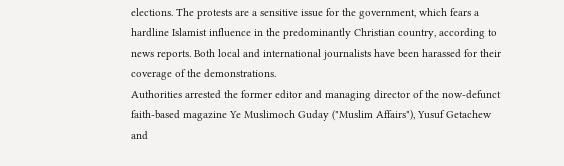elections. The protests are a sensitive issue for the government, which fears a hardline Islamist influence in the predominantly Christian country, according to news reports. Both local and international journalists have been harassed for their coverage of the demonstrations.
Authorities arrested the former editor and managing director of the now-defunct faith-based magazine Ye Muslimoch Guday ("Muslim Affairs"), Yusuf Getachew and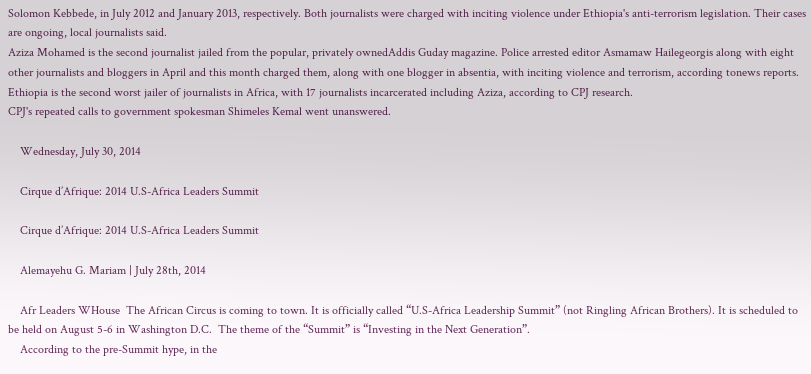Solomon Kebbede, in July 2012 and January 2013, respectively. Both journalists were charged with inciting violence under Ethiopia's anti-terrorism legislation. Their cases are ongoing, local journalists said.
Aziza Mohamed is the second journalist jailed from the popular, privately ownedAddis Guday magazine. Police arrested editor Asmamaw Hailegeorgis along with eight other journalists and bloggers in April and this month charged them, along with one blogger in absentia, with inciting violence and terrorism, according tonews reports.
Ethiopia is the second worst jailer of journalists in Africa, with 17 journalists incarcerated including Aziza, according to CPJ research.
CPJ's repeated calls to government spokesman Shimeles Kemal went unanswered.

    Wednesday, July 30, 2014

    Cirque d’Afrique: 2014 U.S-Africa Leaders Summit

    Cirque d’Afrique: 2014 U.S-Africa Leaders Summit

    Alemayehu G. Mariam | July 28th, 2014

    Afr Leaders WHouse  The African Circus is coming to town. It is officially called “U.S-Africa Leadership Summit” (not Ringling African Brothers). It is scheduled to be held on August 5-6 in Washington D.C.  The theme of the “Summit” is “Investing in the Next Generation”.
    According to the pre-Summit hype, in the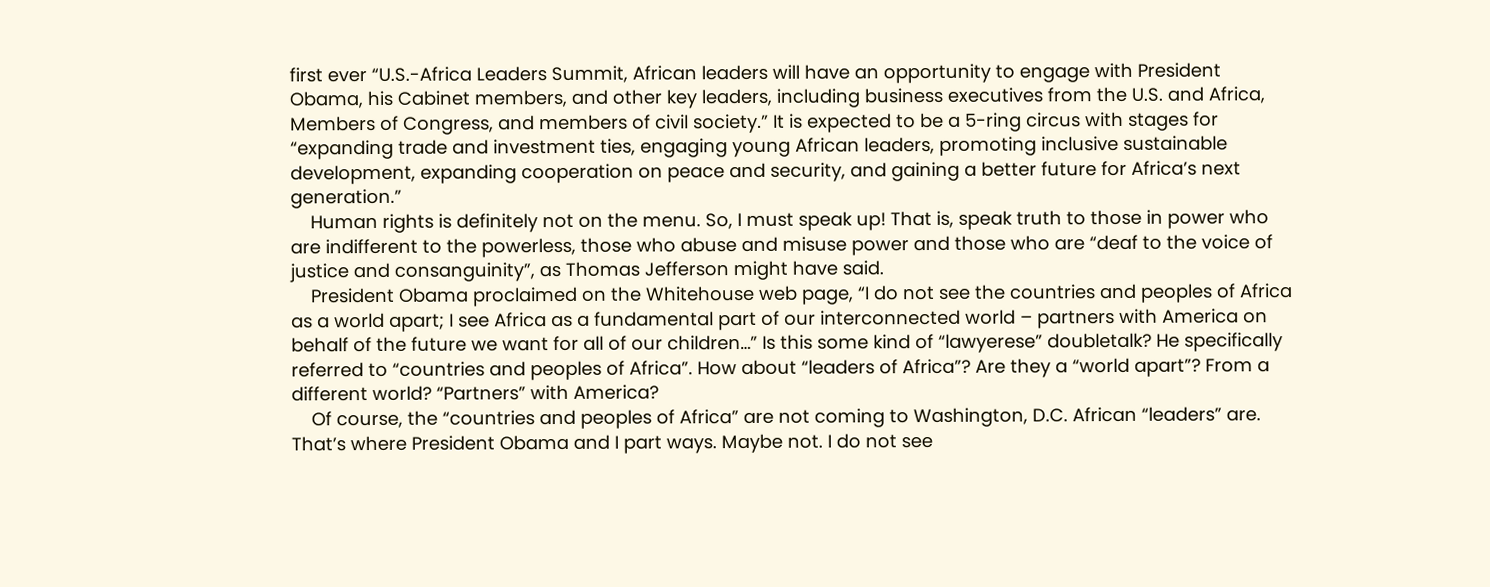first ever “U.S.-Africa Leaders Summit, African leaders will have an opportunity to engage with President Obama, his Cabinet members, and other key leaders, including business executives from the U.S. and Africa, Members of Congress, and members of civil society.” It is expected to be a 5-ring circus with stages for “expanding trade and investment ties, engaging young African leaders, promoting inclusive sustainable development, expanding cooperation on peace and security, and gaining a better future for Africa’s next generation.”
    Human rights is definitely not on the menu. So, I must speak up! That is, speak truth to those in power who are indifferent to the powerless, those who abuse and misuse power and those who are “deaf to the voice of justice and consanguinity”, as Thomas Jefferson might have said.
    President Obama proclaimed on the Whitehouse web page, “I do not see the countries and peoples of Africa as a world apart; I see Africa as a fundamental part of our interconnected world – partners with America on behalf of the future we want for all of our children…” Is this some kind of “lawyerese” doubletalk? He specifically referred to “countries and peoples of Africa”. How about “leaders of Africa”? Are they a “world apart”? From a different world? “Partners” with America?
    Of course, the “countries and peoples of Africa” are not coming to Washington, D.C. African “leaders” are. That’s where President Obama and I part ways. Maybe not. I do not see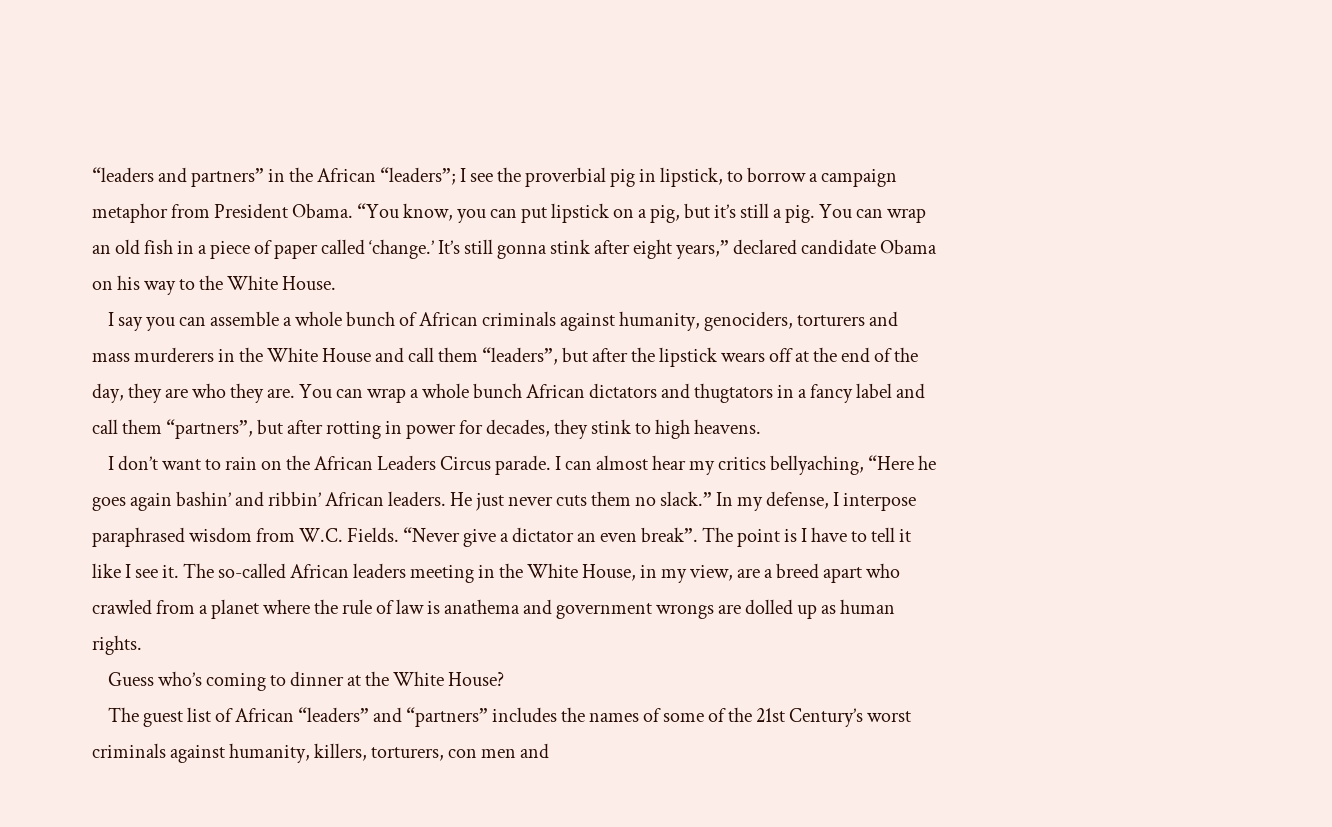“leaders and partners” in the African “leaders”; I see the proverbial pig in lipstick, to borrow a campaign metaphor from President Obama. “You know, you can put lipstick on a pig, but it’s still a pig. You can wrap an old fish in a piece of paper called ‘change.’ It’s still gonna stink after eight years,” declared candidate Obama on his way to the White House.
    I say you can assemble a whole bunch of African criminals against humanity, genociders, torturers and mass murderers in the White House and call them “leaders”, but after the lipstick wears off at the end of the day, they are who they are. You can wrap a whole bunch African dictators and thugtators in a fancy label and call them “partners”, but after rotting in power for decades, they stink to high heavens.
    I don’t want to rain on the African Leaders Circus parade. I can almost hear my critics bellyaching, “Here he goes again bashin’ and ribbin’ African leaders. He just never cuts them no slack.” In my defense, I interpose paraphrased wisdom from W.C. Fields. “Never give a dictator an even break”. The point is I have to tell it like I see it. The so-called African leaders meeting in the White House, in my view, are a breed apart who crawled from a planet where the rule of law is anathema and government wrongs are dolled up as human rights.
    Guess who’s coming to dinner at the White House?
    The guest list of African “leaders” and “partners” includes the names of some of the 21st Century’s worst criminals against humanity, killers, torturers, con men and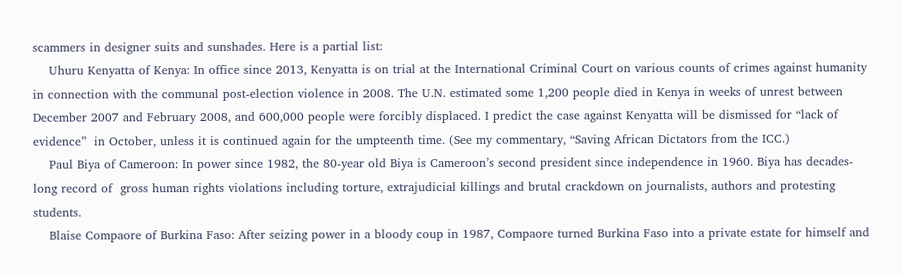scammers in designer suits and sunshades. Here is a partial list:
    Uhuru Kenyatta of Kenya: In office since 2013, Kenyatta is on trial at the International Criminal Court on various counts of crimes against humanity in connection with the communal post-election violence in 2008. The U.N. estimated some 1,200 people died in Kenya in weeks of unrest between December 2007 and February 2008, and 600,000 people were forcibly displaced. I predict the case against Kenyatta will be dismissed for “lack of evidence”  in October, unless it is continued again for the umpteenth time. (See my commentary, “Saving African Dictators from the ICC.)
    Paul Biya of Cameroon: In power since 1982, the 80-year old Biya is Cameroon’s second president since independence in 1960. Biya has decades-long record of  gross human rights violations including torture, extrajudicial killings and brutal crackdown on journalists, authors and protesting students.
    Blaise Compaore of Burkina Faso: After seizing power in a bloody coup in 1987, Compaore turned Burkina Faso into a private estate for himself and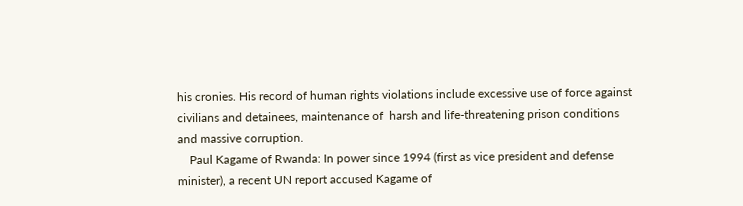his cronies. His record of human rights violations include excessive use of force against civilians and detainees, maintenance of  harsh and life-threatening prison conditions and massive corruption.
    Paul Kagame of Rwanda: In power since 1994 (first as vice president and defense minister), a recent UN report accused Kagame of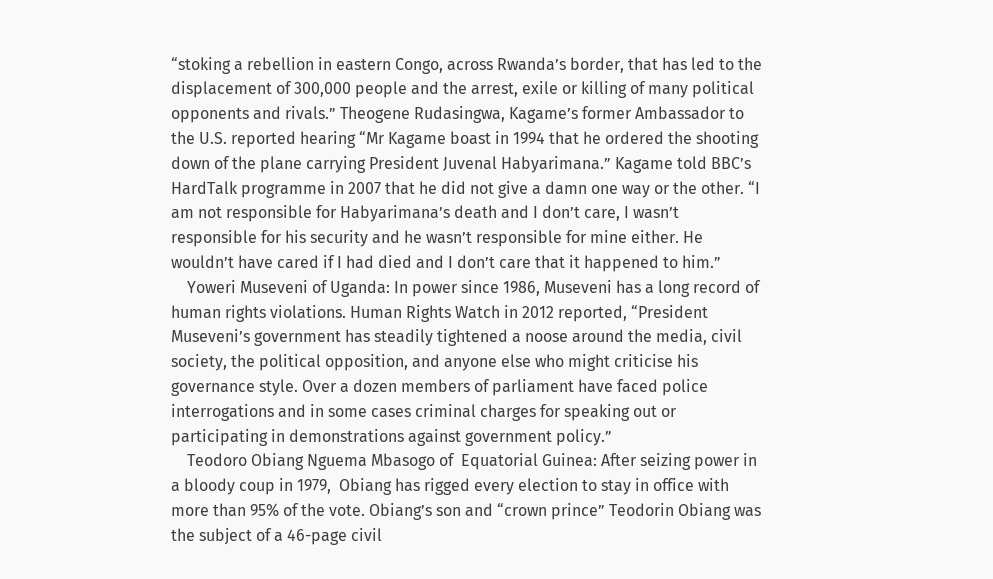“stoking a rebellion in eastern Congo, across Rwanda’s border, that has led to the displacement of 300,000 people and the arrest, exile or killing of many political opponents and rivals.” Theogene Rudasingwa, Kagame’s former Ambassador to the U.S. reported hearing “Mr Kagame boast in 1994 that he ordered the shooting down of the plane carrying President Juvenal Habyarimana.” Kagame told BBC’s HardTalk programme in 2007 that he did not give a damn one way or the other. “I am not responsible for Habyarimana’s death and I don’t care, I wasn’t responsible for his security and he wasn’t responsible for mine either. He wouldn’t have cared if I had died and I don’t care that it happened to him.”
    Yoweri Museveni of Uganda: In power since 1986, Museveni has a long record of human rights violations. Human Rights Watch in 2012 reported, “President Museveni’s government has steadily tightened a noose around the media, civil society, the political opposition, and anyone else who might criticise his governance style. Over a dozen members of parliament have faced police interrogations and in some cases criminal charges for speaking out or participating in demonstrations against government policy.”
    Teodoro Obiang Nguema Mbasogo of  Equatorial Guinea: After seizing power in a bloody coup in 1979,  Obiang has rigged every election to stay in office with more than 95% of the vote. Obiang’s son and “crown prince” Teodorin Obiang was the subject of a 46-page civil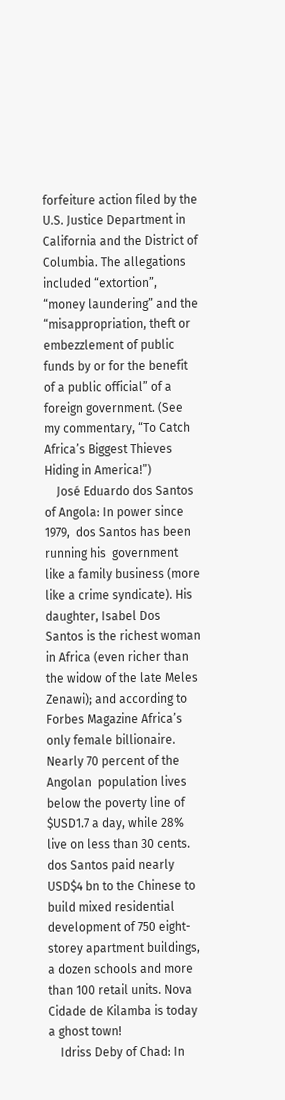forfeiture action filed by the U.S. Justice Department in California and the District of Columbia. The allegations included “extortion”, “money laundering” and the “misappropriation, theft or embezzlement of public funds by or for the benefit of a public official” of a foreign government. (See my commentary, “To Catch Africa’s Biggest Thieves Hiding in America!”)
    José Eduardo dos Santos of Angola: In power since 1979,  dos Santos has been running his  government like a family business (more like a crime syndicate). His daughter, Isabel Dos Santos is the richest woman in Africa (even richer than the widow of the late Meles Zenawi); and according to Forbes Magazine Africa’s only female billionaire. Nearly 70 percent of the Angolan  population lives below the poverty line of $USD1.7 a day, while 28% live on less than 30 cents. dos Santos paid nearly USD$4 bn to the Chinese to build mixed residential development of 750 eight-storey apartment buildings, a dozen schools and more than 100 retail units. Nova Cidade de Kilamba is today a ghost town!
    Idriss Deby of Chad: In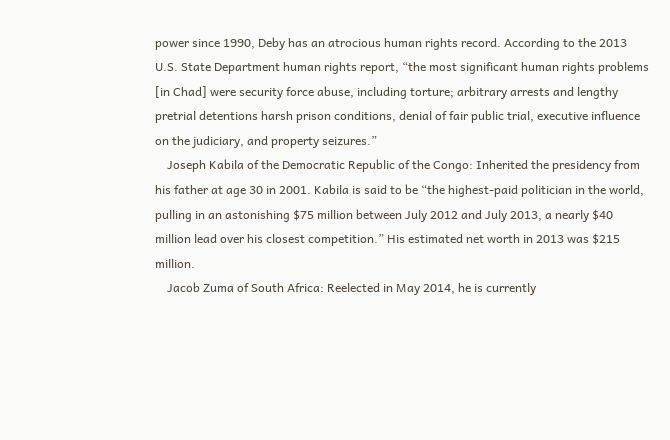power since 1990, Deby has an atrocious human rights record. According to the 2013  U.S. State Department human rights report, “the most significant human rights problems [in Chad] were security force abuse, including torture; arbitrary arrests and lengthy pretrial detentions harsh prison conditions, denial of fair public trial, executive influence on the judiciary, and property seizures.”
    Joseph Kabila of the Democratic Republic of the Congo: Inherited the presidency from his father at age 30 in 2001. Kabila is said to be “the highest-paid politician in the world, pulling in an astonishing $75 million between July 2012 and July 2013, a nearly $40 million lead over his closest competition.” His estimated net worth in 2013 was $215 million.
    Jacob Zuma of South Africa: Reelected in May 2014, he is currently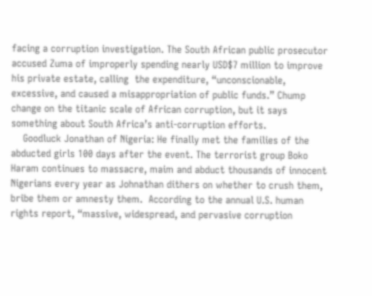facing a corruption investigation. The South African public prosecutor accused Zuma of improperly spending nearly USD$7 million to improve his private estate, calling  the expenditure, “unconscionable, excessive, and caused a misappropriation of public funds.” Chump change on the titanic scale of African corruption, but it says something about South Africa’s anti-corruption efforts.
    Goodluck Jonathan of Nigeria: He finally met the families of the abducted girls 100 days after the event. The terrorist group Boko Haram continues to massacre, maim and abduct thousands of innocent Nigerians every year as Johnathan dithers on whether to crush them, bribe them or amnesty them.  According to the annual U.S. human rights report, “massive, widespread, and pervasive corruption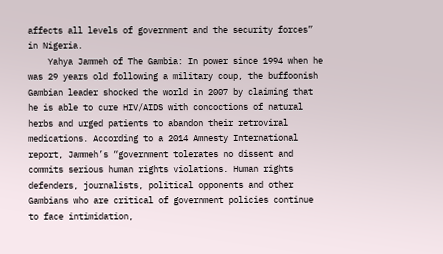affects all levels of government and the security forces” in Nigeria.
    Yahya Jammeh of The Gambia: In power since 1994 when he was 29 years old following a military coup, the buffoonish Gambian leader shocked the world in 2007 by claiming that he is able to cure HIV/AIDS with concoctions of natural herbs and urged patients to abandon their retroviral medications. According to a 2014 Amnesty International report, Jammeh’s “government tolerates no dissent and commits serious human rights violations. Human rights defenders, journalists, political opponents and other Gambians who are critical of government policies continue to face intimidation,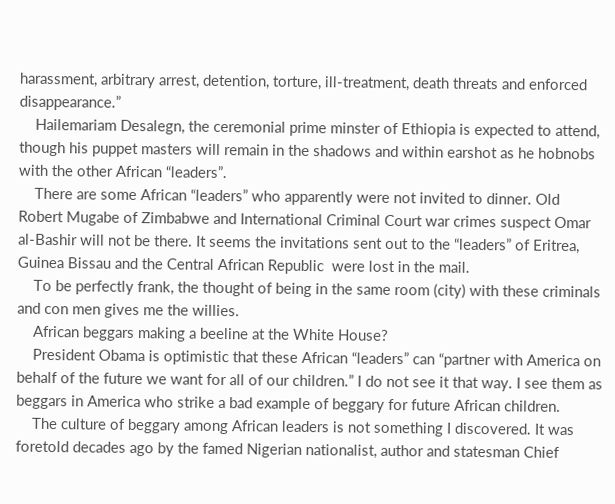harassment, arbitrary arrest, detention, torture, ill-treatment, death threats and enforced disappearance.”
    Hailemariam Desalegn, the ceremonial prime minster of Ethiopia is expected to attend, though his puppet masters will remain in the shadows and within earshot as he hobnobs with the other African “leaders”.
    There are some African “leaders” who apparently were not invited to dinner. Old Robert Mugabe of Zimbabwe and International Criminal Court war crimes suspect Omar al-Bashir will not be there. It seems the invitations sent out to the “leaders” of Eritrea, Guinea Bissau and the Central African Republic  were lost in the mail.
    To be perfectly frank, the thought of being in the same room (city) with these criminals and con men gives me the willies.
    African beggars making a beeline at the White House?
    President Obama is optimistic that these African “leaders” can “partner with America on behalf of the future we want for all of our children.” I do not see it that way. I see them as beggars in America who strike a bad example of beggary for future African children.
    The culture of beggary among African leaders is not something I discovered. It was foretold decades ago by the famed Nigerian nationalist, author and statesman Chief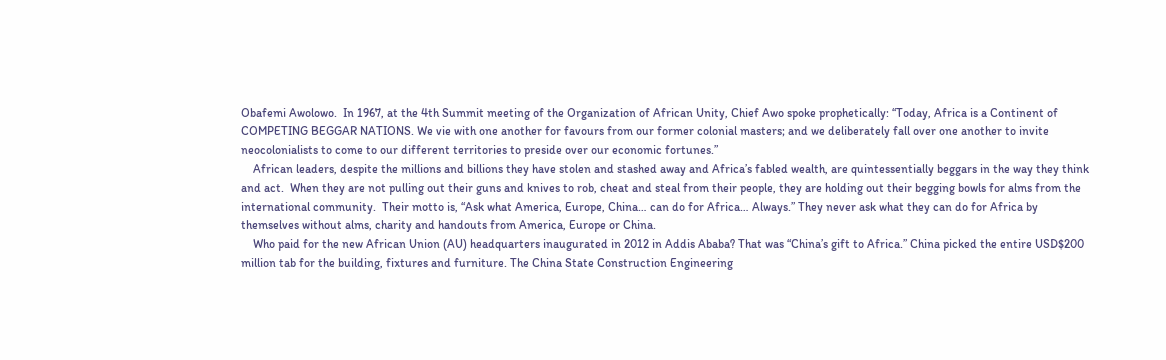Obafemi Awolowo.  In 1967, at the 4th Summit meeting of the Organization of African Unity, Chief Awo spoke prophetically: “Today, Africa is a Continent of COMPETING BEGGAR NATIONS. We vie with one another for favours from our former colonial masters; and we deliberately fall over one another to invite neocolonialists to come to our different territories to preside over our economic fortunes.”
    African leaders, despite the millions and billions they have stolen and stashed away and Africa’s fabled wealth, are quintessentially beggars in the way they think and act.  When they are not pulling out their guns and knives to rob, cheat and steal from their people, they are holding out their begging bowls for alms from the international community.  Their motto is, “Ask what America, Europe, China… can do for Africa… Always.” They never ask what they can do for Africa by themselves without alms, charity and handouts from America, Europe or China.
    Who paid for the new African Union (AU) headquarters inaugurated in 2012 in Addis Ababa? That was “China’s gift to Africa.” China picked the entire USD$200 million tab for the building, fixtures and furniture. The China State Construction Engineering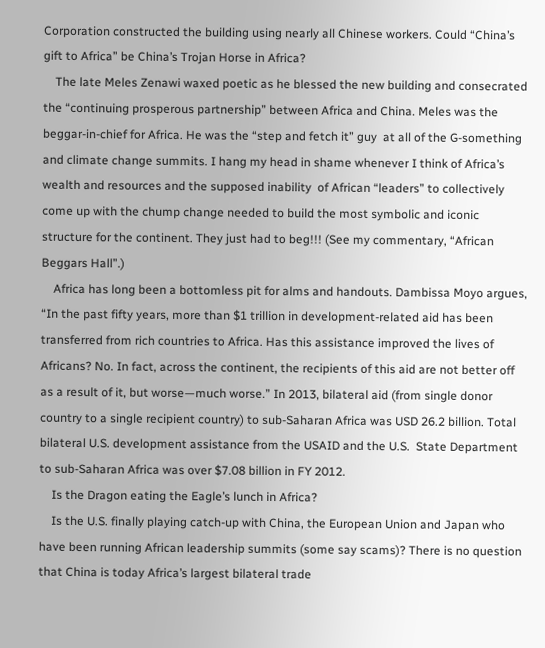Corporation constructed the building using nearly all Chinese workers. Could “China’s gift to Africa” be China’s Trojan Horse in Africa?
    The late Meles Zenawi waxed poetic as he blessed the new building and consecrated the “continuing prosperous partnership” between Africa and China. Meles was the beggar-in-chief for Africa. He was the “step and fetch it” guy  at all of the G-something and climate change summits. I hang my head in shame whenever I think of Africa’s wealth and resources and the supposed inability  of African “leaders” to collectively come up with the chump change needed to build the most symbolic and iconic structure for the continent. They just had to beg!!! (See my commentary, “African Beggars Hall”.)
    Africa has long been a bottomless pit for alms and handouts. Dambissa Moyo argues, “In the past fifty years, more than $1 trillion in development-related aid has been transferred from rich countries to Africa. Has this assistance improved the lives of Africans? No. In fact, across the continent, the recipients of this aid are not better off as a result of it, but worse—much worse.” In 2013, bilateral aid (from single donor country to a single recipient country) to sub-Saharan Africa was USD 26.2 billion. Total bilateral U.S. development assistance from the USAID and the U.S.  State Department to sub-Saharan Africa was over $7.08 billion in FY 2012.
    Is the Dragon eating the Eagle’s lunch in Africa?
    Is the U.S. finally playing catch-up with China, the European Union and Japan who have been running African leadership summits (some say scams)? There is no question that China is today Africa’s largest bilateral trade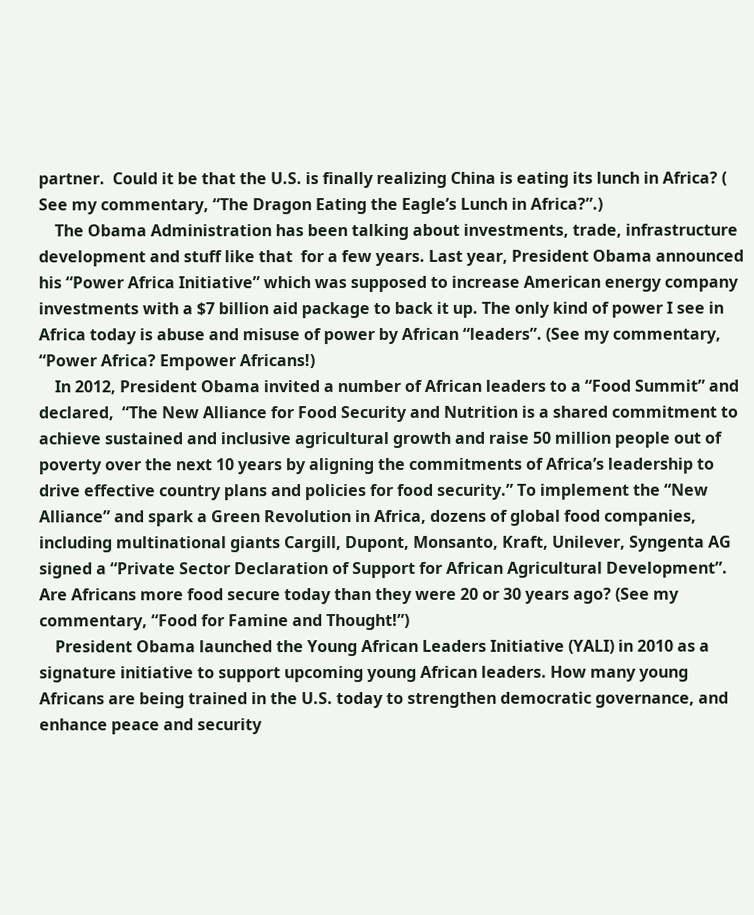partner.  Could it be that the U.S. is finally realizing China is eating its lunch in Africa? ( See my commentary, “The Dragon Eating the Eagle’s Lunch in Africa?”.)
    The Obama Administration has been talking about investments, trade, infrastructure development and stuff like that  for a few years. Last year, President Obama announced his “Power Africa Initiative” which was supposed to increase American energy company investments with a $7 billion aid package to back it up. The only kind of power I see in Africa today is abuse and misuse of power by African “leaders”. (See my commentary, “Power Africa? Empower Africans!)
    In 2012, President Obama invited a number of African leaders to a “Food Summit” and declared,  “The New Alliance for Food Security and Nutrition is a shared commitment to achieve sustained and inclusive agricultural growth and raise 50 million people out of poverty over the next 10 years by aligning the commitments of Africa’s leadership to drive effective country plans and policies for food security.” To implement the “New Alliance” and spark a Green Revolution in Africa, dozens of global food companies, including multinational giants Cargill, Dupont, Monsanto, Kraft, Unilever, Syngenta AG signed a “Private Sector Declaration of Support for African Agricultural Development”. Are Africans more food secure today than they were 20 or 30 years ago? (See my commentary, “Food for Famine and Thought!”)
    President Obama launched the Young African Leaders Initiative (YALI) in 2010 as a signature initiative to support upcoming young African leaders. How many young Africans are being trained in the U.S. today to strengthen democratic governance, and enhance peace and security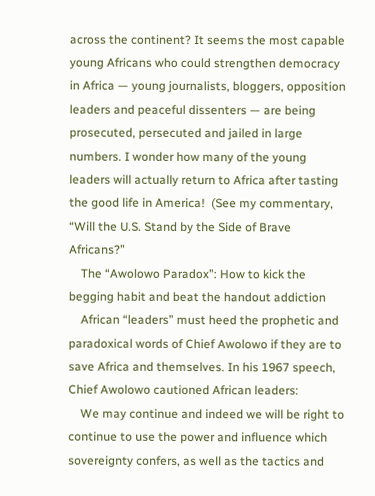across the continent? It seems the most capable young Africans who could strengthen democracy in Africa — young journalists, bloggers, opposition  leaders and peaceful dissenters — are being prosecuted, persecuted and jailed in large numbers. I wonder how many of the young leaders will actually return to Africa after tasting the good life in America!  (See my commentary, “Will the U.S. Stand by the Side of Brave Africans?”
    The “Awolowo Paradox”: How to kick the begging habit and beat the handout addiction
    African “leaders” must heed the prophetic and paradoxical words of Chief Awolowo if they are to save Africa and themselves. In his 1967 speech, Chief Awolowo cautioned African leaders:
    We may continue and indeed we will be right to continue to use the power and influence which sovereignty confers, as well as the tactics and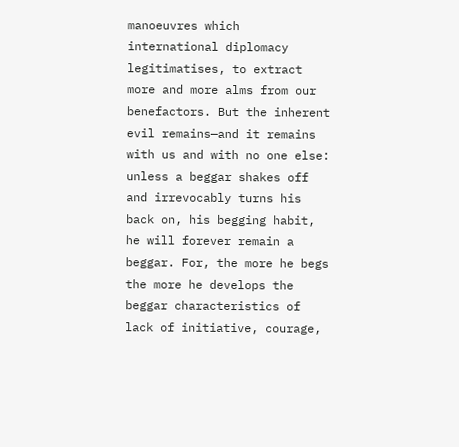manoeuvres which international diplomacy legitimatises, to extract more and more alms from our benefactors. But the inherent evil remains—and it remains with us and with no one else: unless a beggar shakes off and irrevocably turns his back on, his begging habit, he will forever remain a beggar. For, the more he begs the more he develops the beggar characteristics of lack of initiative, courage,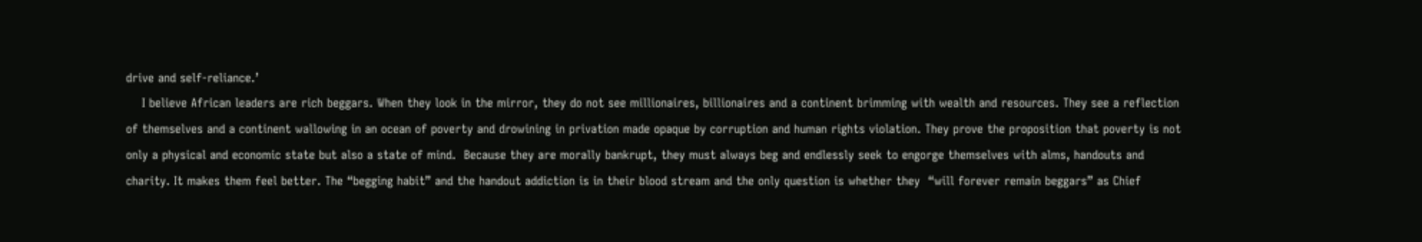drive and self-reliance.’
    I believe African leaders are rich beggars. When they look in the mirror, they do not see millionaires, billionaires and a continent brimming with wealth and resources. They see a reflection of themselves and a continent wallowing in an ocean of poverty and drowining in privation made opaque by corruption and human rights violation. They prove the proposition that poverty is not only a physical and economic state but also a state of mind.  Because they are morally bankrupt, they must always beg and endlessly seek to engorge themselves with alms, handouts and charity. It makes them feel better. The “begging habit” and the handout addiction is in their blood stream and the only question is whether they  “will forever remain beggars” as Chief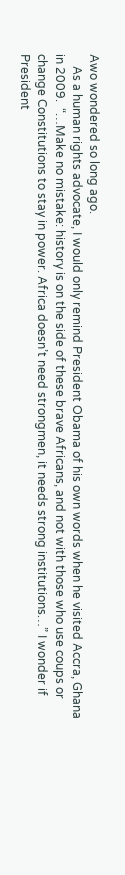Awo wondered so long ago.
    As a human rights advocate, I would only remind President Obama of his own words when he visited Accra, Ghana in 2009.  “…Make no mistake: history is on the side of these brave Africans, and not with those who use coups or change Constitutions to stay in power. Africa doesn’t need strongmen, it needs strong institutions…” I wonder if President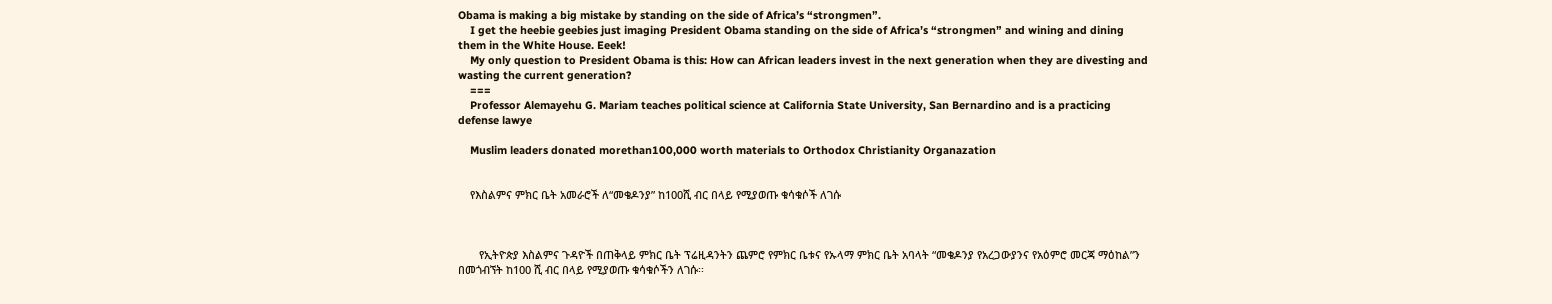Obama is making a big mistake by standing on the side of Africa’s “strongmen”.
    I get the heebie geebies just imaging President Obama standing on the side of Africa’s “strongmen” and wining and dining them in the White House. Eeek!
    My only question to President Obama is this: How can African leaders invest in the next generation when they are divesting and wasting the current generation?
    ===
    Professor Alemayehu G. Mariam teaches political science at California State University, San Bernardino and is a practicing defense lawye

    Muslim leaders donated morethan100,000 worth materials to Orthodox Christianity Organazation


    የእስልምና ምክር ቤት አመራሮች ለ“መቄዶንያ” ከ100ሺ ብር በላይ የሚያወጡ ቁሳቁሶች ለገሱ



       የኢትዮጵያ እስልምና ጉዳዮች በጠቅላይ ምክር ቤት ፕሬዚዳንትን ጨምሮ የምክር ቤቱና የኡላማ ምክር ቤት አባላት “መቄዶንያ የአረጋውያንና የአዕምሮ መርጃ ማዕከል”ን በመጎብኘት ከ100 ሺ ብር በላይ የሚያወጡ ቁሳቁሶችን ለገሱ፡፡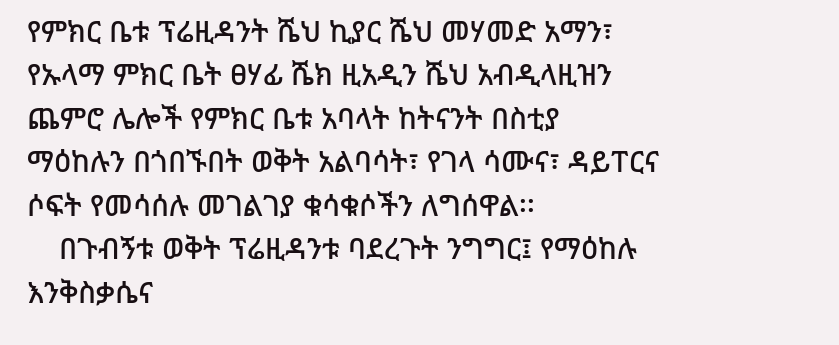የምክር ቤቱ ፕሬዚዳንት ሼህ ኪያር ሼህ መሃመድ አማን፣ የኡላማ ምክር ቤት ፀሃፊ ሼክ ዚአዲን ሼህ አብዲላዚዝን  ጨምሮ ሌሎች የምክር ቤቱ አባላት ከትናንት በስቲያ ማዕከሉን በጎበኙበት ወቅት አልባሳት፣ የገላ ሳሙና፣ ዳይፐርና ሶፍት የመሳሰሉ መገልገያ ቁሳቁሶችን ለግሰዋል፡፡
    በጉብኝቱ ወቅት ፕሬዚዳንቱ ባደረጉት ንግግር፤ የማዕከሉ እንቅስቃሴና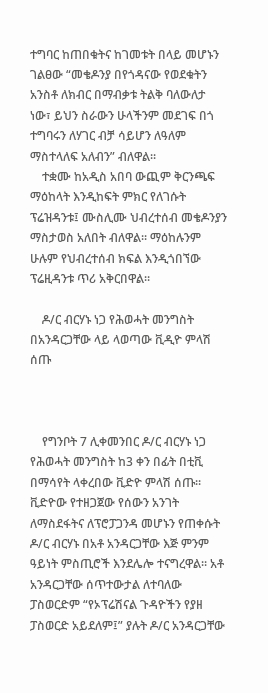ተግባር ከጠበቁትና ከገመቱት በላይ መሆኑን ገልፀው “መቄዶንያ በየጎዳናው የወደቁትን አንስቶ ለክብር በማብቃቱ ትልቅ ባለውለታ ነው፣ ይህን ስራውን ሁላችንም መደገፍ በጎ ተግባሩን ለሃገር ብቻ ሳይሆን ለዓለም ማስተላለፍ አለብን” ብለዋል፡፡
    ተቋሙ ከአዲስ አበባ ውጪም ቅርንጫፍ ማዕከላት እንዲከፍት ምክር የለገሱት ፕሬዝዳንቱ፤ ሙስሊሙ ህብረተሰብ መቄዶንያን ማስታወስ አለበት ብለዋል፡፡ ማዕከሉንም ሁሉም የህብረተሰብ ክፍል እንዲጎበኘው ፕሬዚዳንቱ ጥሪ አቅርበዋል፡፡

    ዶ/ር ብርሃኑ ነጋ የሕወሓት መንግስት በአንዳርጋቸው ላይ ላወጣው ቪዲዮ ምላሽ ሰጡ



    የግንቦት 7 ሊቀመንበር ዶ/ር ብርሃኑ ነጋ የሕወሓት መንግስት ከ3 ቀን በፊት በቲቪ በማሳየት ላቀረበው ቪድዮ ምላሽ ሰጡ። ቪድዮው የተዘጋጀው የሰውን አንገት ለማስደፋትና ለፕሮፓጋንዳ መሆኑን የጠቀሱት ዶ/ር ብርሃኑ በአቶ አንዳርጋቸው እጅ ምንም ዓይነት ምስጢሮች እንደሌሎ ተናግረዋል። አቶ አንዳርጋቸው ሰጥተውታል ለተባለው ፓስወርድም “የኦፕሬሽናል ጉዳዮችን የያዘ ፓስወርድ አይደለም፤” ያሉት ዶ/ር አንዳርጋቸው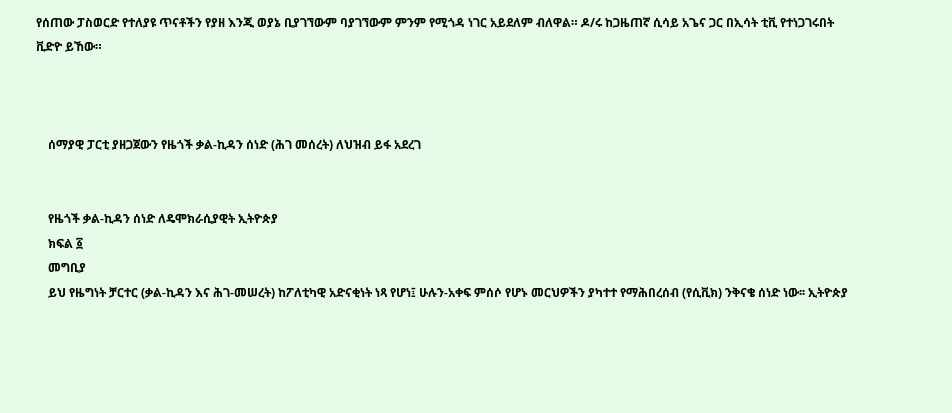የሰጠው ፓስወርድ የተለያዩ ጥናቶችን የያዘ እንጂ ወያኔ ቢያገኘውም ባያገኘውም ምንም የሚጎዳ ነገር አይደለም ብለዋል። ዶ/ሩ ከጋዜጠኛ ሲሳይ አጌና ጋር በኢሳት ቲቪ የተነጋገሩበት ቪድዮ ይኸው።



    ሰማያዊ ፓርቲ ያዘጋጀውን የዜጎች ቃል-ኪዳን ሰነድ (ሕገ መሰረት) ለህዝብ ይፋ አደረገ


    የዜጎች ቃል-ኪዳን ሰነድ ለዴሞክራሲያዊት ኢትዮጵያ
    ክፍል ፩
    መግቢያ
    ይህ የዜግነት ቻርተር (ቃል-ኪዳን እና ሕገ-መሠረት) ከፖለቲካዊ አድናቂነት ነጻ የሆነ፤ ሁሉን-አቀፍ ምሰሶ የሆኑ መርህዎችን ያካተተ የማሕበረሰብ (የሲቪክ) ንቅናቄ ሰነድ ነው፡፡ ኢትዮጵያ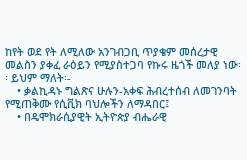ከየት ወደ የት ለሚለው አንገብጋቢ ጥያቄም መሰረታዊ መልስን ያቀፈ ራዕይን የሚያስተጋባ የኩሩ ዜጎች መለያ ነው፡፡ ይህም ማለት፡-
    • ቃልኪዳኑ ግልጽና ሁሉን-አቀፍ ሕብረተሰብ ለመገንባት የሚጠቅሙ የሲቪክ ባህሎችን ለማዳበር፤
    • በዴሞክራሲያዊት ኢትዮጵያ ብሔራዊ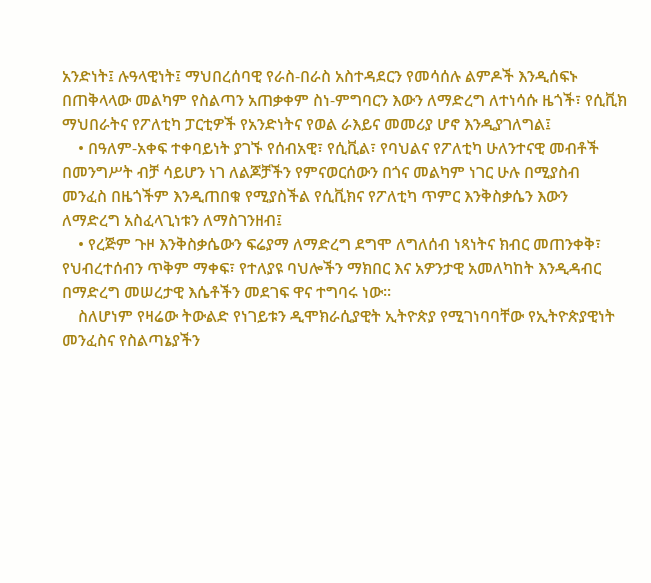አንድነት፤ ሉዓላዊነት፤ ማህበረሰባዊ የራስ-በራስ አስተዳደርን የመሳሰሉ ልምዶች እንዲሰፍኑ በጠቅላላው መልካም የስልጣን አጠቃቀም ስነ-ምግባርን እውን ለማድረግ ለተነሳሱ ዜጎች፣ የሲቪክ ማህበራትና የፖለቲካ ፓርቲዎች የአንድነትና የወል ራእይና መመሪያ ሆኖ እንዲያገለግል፤
    • በዓለም-አቀፍ ተቀባይነት ያገኙ የሰብአዊ፣ የሲቪል፣ የባህልና የፖለቲካ ሁለንተናዊ መብቶች በመንግሥት ብቻ ሳይሆን ነገ ለልጆቻችን የምናወርሰውን በጎና መልካም ነገር ሁሉ በሚያስብ መንፈስ በዜጎችም እንዲጠበቁ የሚያስችል የሲቪክና የፖለቲካ ጥምር እንቅስቃሴን እውን ለማድረግ አስፈላጊነቱን ለማስገንዘብ፤
    • የረጅም ጉዞ እንቅስቃሴውን ፍሬያማ ለማድረግ ደግሞ ለግለሰብ ነጻነትና ክብር መጠንቀቅ፣ የህብረተሰብን ጥቅም ማቀፍ፣ የተለያዩ ባህሎችን ማክበር እና አዎንታዊ አመለካከት እንዲዳብር በማድረግ መሠረታዊ እሴቶችን መደገፍ ዋና ተግባሩ ነው፡፡
    ስለሆነም የዛሬው ትውልድ የነገይቱን ዲሞክራሲያዊት ኢትዮጵያ የሚገነባባቸው የኢትዮጵያዊነት መንፈስና የስልጣኔያችን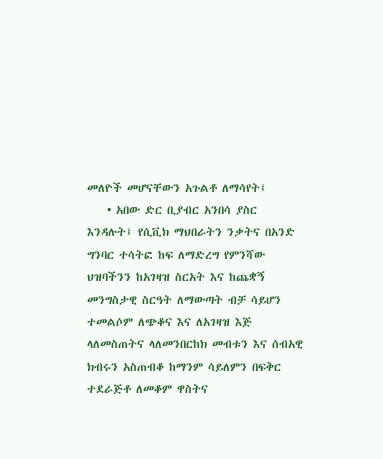መለዮች መሆናቸውን አጉልቶ ለማሳየት፤
    • አበው ድር ቢያብር አንበሳ ያስር እንዳሉት፤ የሲቪክ ማህበራትን ንቃትና በአንድ ግንባር ተሳትፎ ከፍ ለማድረግ የምንሻው ህዝባችንን ከአገዛዝ ስርአት እና ከጨቋኝ መንግስታዊ ስርዓት ለማውጣት ብቻ ሳይሆን ተመልሶም ለጭቆና እና ለአገዛዝ እጅ ላለመስጠትና ላለመንበርከክ መብቱን እና ሰብአዊ ክብሩን አስጠብቆ ከማንም ሳይለምን በፍቅር ተደራጅቶ ለመቆም ዋስትና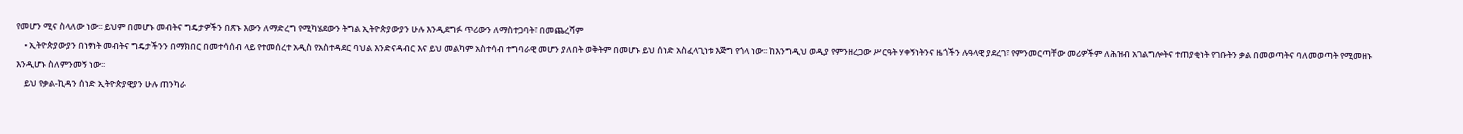የመሆን ሚና ስላለው ነው፡፡ ይህም በመሆኑ መብትና ግዴታዎችን በጽኑ እውን ለማድረግ የሚካሄደውን ትግል ኢትዮጵያውያን ሁሉ እንዲደግፉ ጥሪውን ለማስተጋባት፣ በመጨረሻም
    • ኢትዮጵያውያን በነፃነት መብትና ግዴታችንን በማክበር በመተሳሰብ ላይ የተመሰረተ አዲስ የአስተዳደር ባህል እንድናዳብር እና ይህ መልካም አስተሳብ ተግባራዊ መሆን ያለበት ወቅትም በመሆኑ ይህ ሰነድ አስፈላጊነቱ እጅግ የጎላ ነው፡፡ ከእንግዲህ ወዲያ የምንዘረጋው ሥርዓት ሃቀኝነትንና ዜጎችን ሉዓላዊ ያደረገ፣ የምንመርጣቸው መሪዎችም ለሕዝብ አገልግሎትና ተጠያቂነት የገቡትን ቃል በመወጣትና ባለመወጣት የሚመዘኑ እንዲሆኑ ስለምንመኝ ነው፡፡
    ይህ የቃል-ኪዳን ሰነድ ኢትዮጵያዊያን ሁሉ ጠንካራ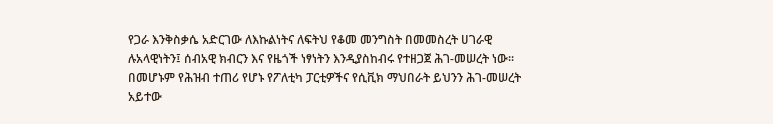የጋራ እንቅስቃሴ አድርገው ለእኩልነትና ለፍትህ የቆመ መንግስት በመመስረት ሀገራዊ ሉአላዊነትን፤ ሰብአዊ ክብርን እና የዜጎች ነፃነትን እንዲያስከብሩ የተዘጋጀ ሕገ-መሠረት ነው፡፡ በመሆኑም የሕዝብ ተጠሪ የሆኑ የፖለቲካ ፓርቲዎችና የሲቪክ ማህበራት ይህንን ሕገ-መሠረት አይተው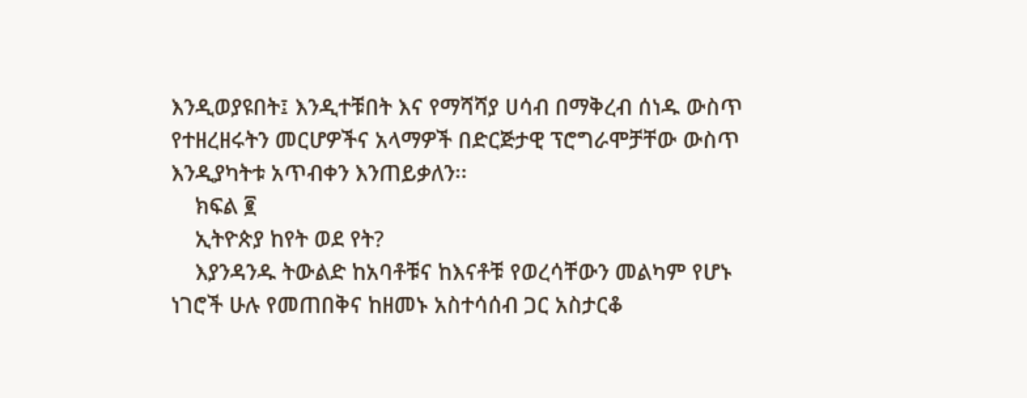እንዲወያዩበት፤ እንዲተቹበት እና የማሻሻያ ሀሳብ በማቅረብ ሰነዱ ውስጥ የተዘረዘሩትን መርሆዎችና አላማዎች በድርጅታዊ ፕሮግራሞቻቸው ውስጥ እንዲያካትቱ አጥብቀን እንጠይቃለን፡፡
    ክፍል ፪
    ኢትዮጵያ ከየት ወደ የት?
    እያንዳንዱ ትውልድ ከአባቶቹና ከእናቶቹ የወረሳቸውን መልካም የሆኑ ነገሮች ሁሉ የመጠበቅና ከዘመኑ አስተሳሰብ ጋር አስታርቆ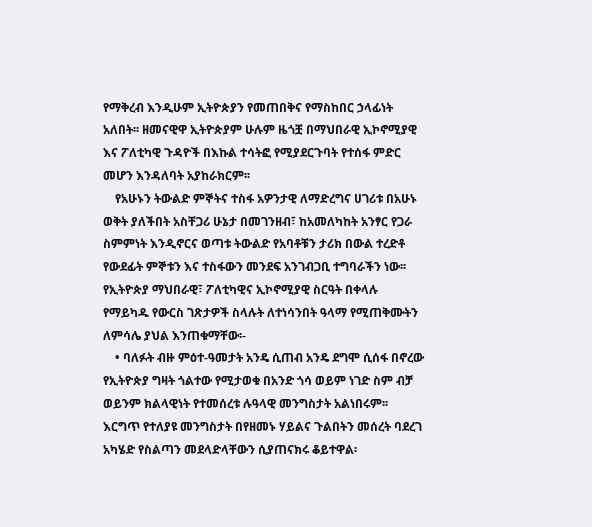የማቅረብ እንዲሁም ኢትዮጵያን የመጠበቅና የማስከበር ኃላፊነት አለበት፡፡ ዘመናዊዋ ኢትዮጵያም ሁሉም ዜጎቿ በማህበራዊ ኢኮኖሚያዊ እና ፖለቲካዊ ጉዳዮች በእኩል ተሳትፎ የሚያደርጉባት የተሰፋ ምድር መሆን እንዳለባት አያከራክርም፡፡
    የአሁኑን ትውልድ ምኞትና ተስፋ አዎንታዊ ለማድረግና ሀገሪቱ በአሁኑ ወቅት ያለችበት አስቸጋሪ ሁኔታ በመገንዘብ፣ ከአመለካከት አንፃር የጋራ ስምምነት እንዲኖርና ወጣቱ ትውልድ የአባቶቹን ታሪክ በውል ተረድቶ የውደፊት ምኞቱን እና ተስፋውን መንደፍ አንገብጋቢ ተግባራችን ነው፡፡ የኢትዮጵያ ማህበራዊ፣ ፖለቲካዊና ኢኮኖሚያዊ ስርዓት በቀላሉ የማይካዱ የውርስ ገጽታዎች ስላሉት ለተነሳንበት ዓላማ የሚጠቅሙትን ለምሳሌ ያህል እንጠቁማቸው፡-
    • ባለፉት ብዙ ምዕተ-ዓመታት አንዴ ሲጠብ አንዴ ደግሞ ሲሰፋ በኖረው የኢትዮጵያ ግዛት ጎልተው የሚታወቁ በአንድ ጎሳ ወይም ነገድ ስም ብቻ ወይንም ክልላዊነት የተመሰረቱ ሉዓላዊ መንግስታት አልነበሩም፡፡ እርግጥ የተለያዩ መንግስታት በየዘመኑ ሃይልና ጉልበትን መሰረት ባደረገ አካሄድ የስልጣን መደላድላቸውን ሲያጠናክሩ ቆይተዋል፡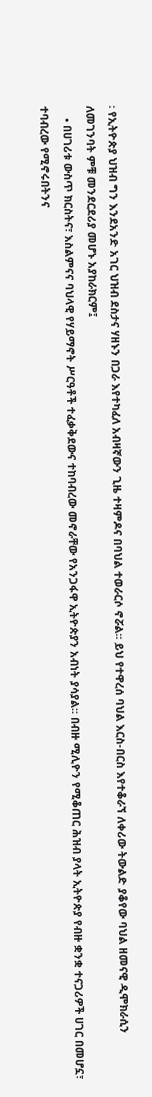፡ የኢትዮጵያ ህዝብ ግን እንደአንድ አገር ህዝብ ደስታና ሃዘኑን በጋራ እየተካፈለ አብዛኛውን ጊዜ ተዛምዶና በባህል ተወራርሶ ኖሯል፡፡ ይህ የተዋረሰ ባህል እርስ-በርስ እየተቆራኘ ለቀሪው ትውልድ ያቆየው ባህል ዘመናዊ ዲሞክራሲን ለመገንባት ምቹ መንደርደሪያ መሆኑ አያከራክርም፤
    • በሀገሪቱ ውስጥ ክርስትና፣ እስልምናና ባህላዊ የሃይማኖት ሥርዓቶች ተፈቃቅደውና ተከባብረው መኖራቸው የአንጋፋዋ ኢትዮጵያን አብነት ያሳያል፡፡ በብዙ ሚሊዮን የሚቆጠር ሕዝብ ያላት ኢትዮጵያ የብዙ ቋንቋ ተናጋሪዎች ሀገር በመሆኗ፣ ተባብረው የሚኖሩበትንና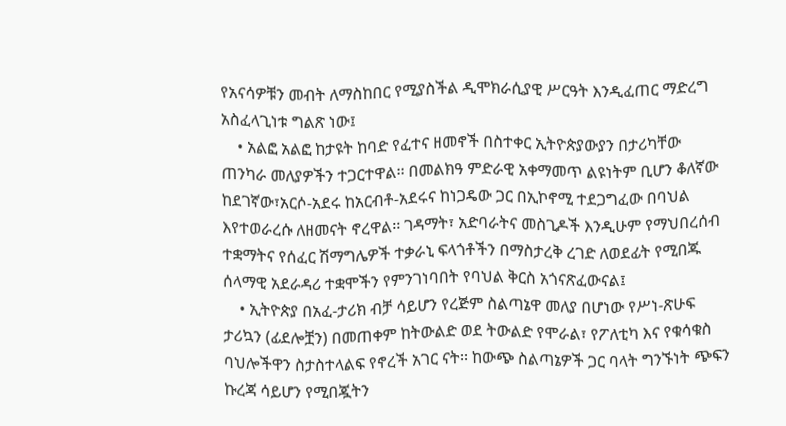የአናሳዎቹን መብት ለማስከበር የሚያስችል ዲሞክራሲያዊ ሥርዓት እንዲፈጠር ማድረግ አስፈላጊነቱ ግልጽ ነው፤
    • አልፎ አልፎ ከታዩት ከባድ የፈተና ዘመኖች በስተቀር ኢትዮጵያውያን በታሪካቸው ጠንካራ መለያዎችን ተጋርተዋል፡፡ በመልክዓ ምድራዊ አቀማመጥ ልዩነትም ቢሆን ቆለኛው ከደገኛው፣አርሶ-አደሩ ከአርብቶ-አደሩና ከነጋዴው ጋር በኢኮኖሚ ተደጋግፈው በባህል እየተወራረሱ ለዘመናት ኖረዋል፡፡ ገዳማት፣ አድባራትና መስጊዶች እንዲሁም የማህበረሰብ ተቋማትና የሰፈር ሽማግሌዎች ተቃራኒ ፍላጎቶችን በማስታረቅ ረገድ ለወደፊት የሚበጁ ሰላማዊ አደራዳሪ ተቋሞችን የምንገነባበት የባህል ቅርስ አጎናጽፈውናል፤
    • ኢትዮጵያ በአፈ-ታሪክ ብቻ ሳይሆን የረጅም ስልጣኔዋ መለያ በሆነው የሥነ-ጽሁፍ ታሪኳን (ፊደሎቿን) በመጠቀም ከትውልድ ወደ ትውልድ የሞራል፣ የፖለቲካ እና የቁሳቁስ ባህሎችዋን ስታስተላልፍ የኖረች አገር ናት፡፡ ከውጭ ስልጣኔዎች ጋር ባላት ግንኙነት ጭፍን ኩረጃ ሳይሆን የሚበጇትን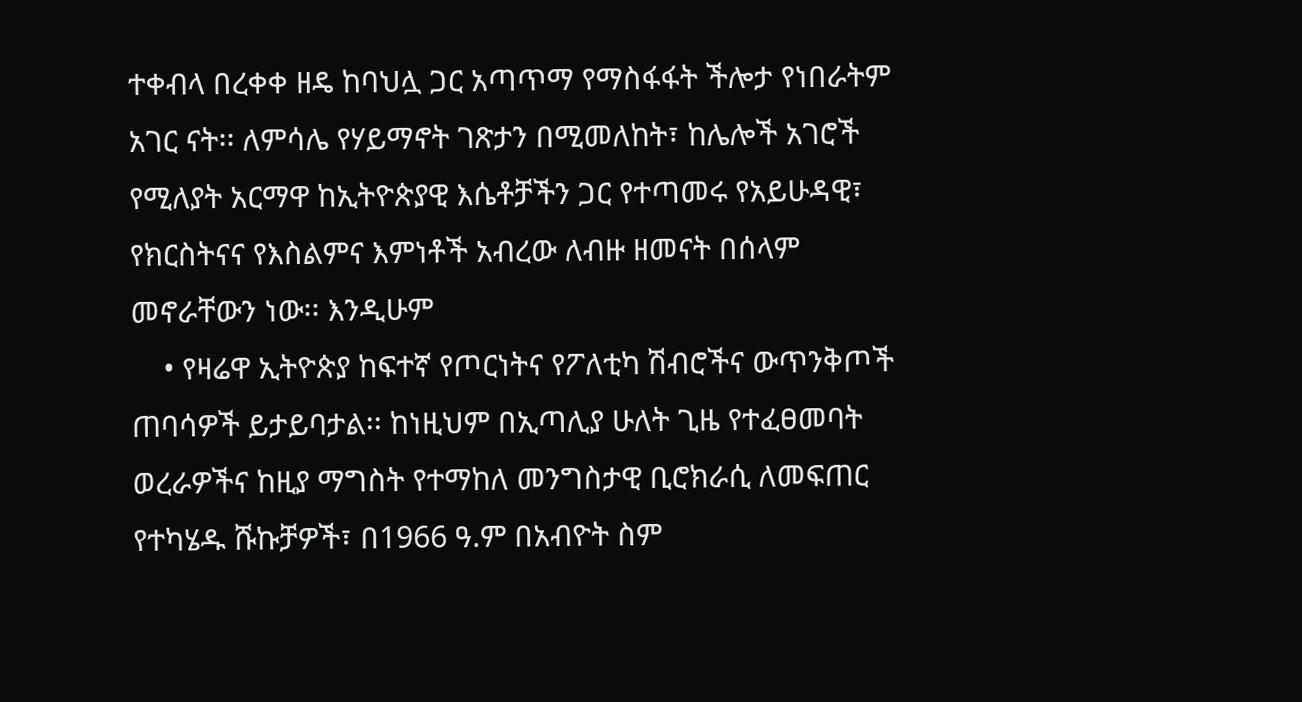ተቀብላ በረቀቀ ዘዴ ከባህሏ ጋር አጣጥማ የማስፋፋት ችሎታ የነበራትም አገር ናት፡፡ ለምሳሌ የሃይማኖት ገጽታን በሚመለከት፣ ከሌሎች አገሮች የሚለያት አርማዋ ከኢትዮጵያዊ እሴቶቻችን ጋር የተጣመሩ የአይሁዳዊ፣ የክርስትናና የእስልምና እምነቶች አብረው ለብዙ ዘመናት በሰላም መኖራቸውን ነው፡፡ እንዲሁም
    • የዛሬዋ ኢትዮጵያ ከፍተኛ የጦርነትና የፖለቲካ ሽብሮችና ውጥንቅጦች ጠባሳዎች ይታይባታል፡፡ ከነዚህም በኢጣሊያ ሁለት ጊዜ የተፈፀመባት ወረራዎችና ከዚያ ማግስት የተማከለ መንግስታዊ ቢሮክራሲ ለመፍጠር የተካሄዱ ሹኩቻዎች፣ በ1966 ዓ.ም በአብዮት ስም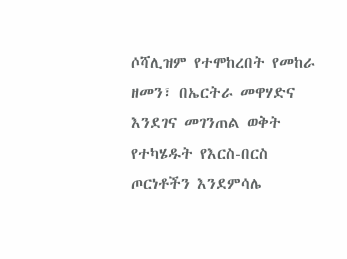ሶሻሊዝም የተሞከረበት የመከራ ዘመን፣ በኤርትራ መዋሃድና እንደገና መገንጠል ወቅት የተካሄዱት የእርስ-በርስ ጦርነቶችን እንደምሳሌ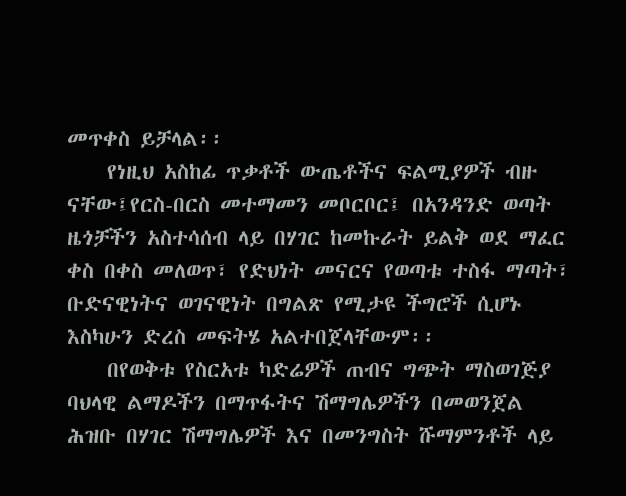መጥቀስ ይቻላል፡፡
    የነዚህ አስከፊ ጥቃቶች ውጤቶችና ፍልሚያዎች ብዙ ናቸው፤የርስ-በርስ መተማመን መቦርቦር፤ በአንዳንድ ወጣት ዜጎቻችን አስተሳሰብ ላይ በሃገር ከመኩራት ይልቅ ወደ ማፈር ቀስ በቀስ መለወጥ፣ የድህነት መናርና የወጣቱ ተስፋ ማጣት፣ ቡድናዊነትና ወገናዊነት በግልጽ የሚታዩ ችግሮች ሲሆኑ እስካሁን ድረስ መፍትሄ አልተበጀላቸውም፡፡
    በየወቅቱ የስርአቱ ካድሬዎች ጠብና ግጭት ማስወገጅያ ባህላዊ ልማዶችን በማጥፋትና ሽማግሌዎችን በመወንጀል ሕዝቡ በሃገር ሽማግሌዎች እና በመንግስት ሹማምንቶች ላይ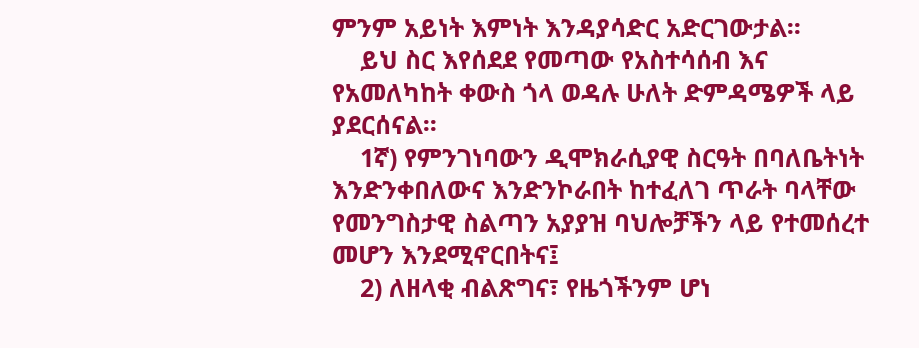ምንም አይነት እምነት እንዳያሳድር አድርገውታል፡፡
    ይህ ስር እየሰደደ የመጣው የአስተሳሰብ እና የአመለካከት ቀውስ ጎላ ወዳሉ ሁለት ድምዳሜዎች ላይ ያደርሰናል፡፡
    1ኛ) የምንገነባውን ዲሞክራሲያዊ ስርዓት በባለቤትነት እንድንቀበለውና እንድንኮራበት ከተፈለገ ጥራት ባላቸው የመንግስታዊ ስልጣን አያያዝ ባህሎቻችን ላይ የተመሰረተ መሆን እንደሚኖርበትና፤
    2) ለዘላቂ ብልጽግና፣ የዜጎችንም ሆነ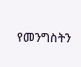የመንግስትን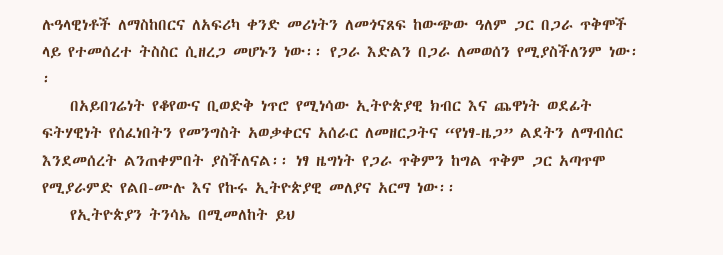ሉዓላዊነቶች ለማስከበርና ለአፍሪካ ቀንድ መሪነትን ለመጎናጸፍ ከውጭው ዓለም ጋር በጋራ ጥቅሞች ላይ የተመሰረተ ትስስር ሲዘረጋ መሆኑን ነው፡፡ የጋራ እድልን በጋራ ለመወሰን የሚያስችለንም ነው፡፡
    በአይበገሬነት የቆየውና ቢወድቅ ነጥሮ የሚነሳው ኢትዮጵያዊ ክብር እና ጨዋነት ወደፊት ፍትሃዊነት የሰፈነበትን የመንግስት አወቃቀርና አሰራር ለመዘርጋትና “የነፃ-ዜጋ” ልደትን ለማብሰር እንደመሰረት ልንጠቀምበት ያስችለናል፡፡ ነፃ ዜግነት የጋራ ጥቅምን ከግል ጥቅም ጋር አጣጥሞ የሚያራምድ የልበ-ሙሉ እና የኩሩ ኢትዮጵያዊ መለያና አርማ ነው፡፡
    የኢትዮጵያን ትንሳኤ በሚመለከት ይህ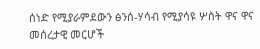ሰነድ የሚያራምደውን ፅንሰ-ሃሳብ የሚያሳዩ ሦስት ዋና ዋና መሰረታዊ መርሆች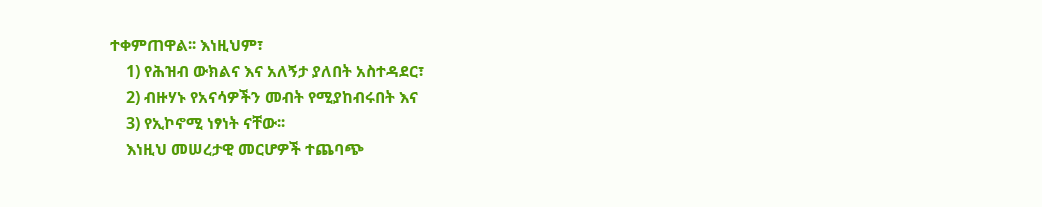ተቀምጠዋል፡፡ እነዚህም፣
    1) የሕዝብ ውክልና እና አለኝታ ያለበት አስተዳደር፣
    2) ብዙሃኑ የአናሳዎችን መብት የሚያከብሩበት እና
    3) የኢኮኖሚ ነፃነት ናቸው፡፡
    እነዚህ መሠረታዊ መርሆዎች ተጨባጭ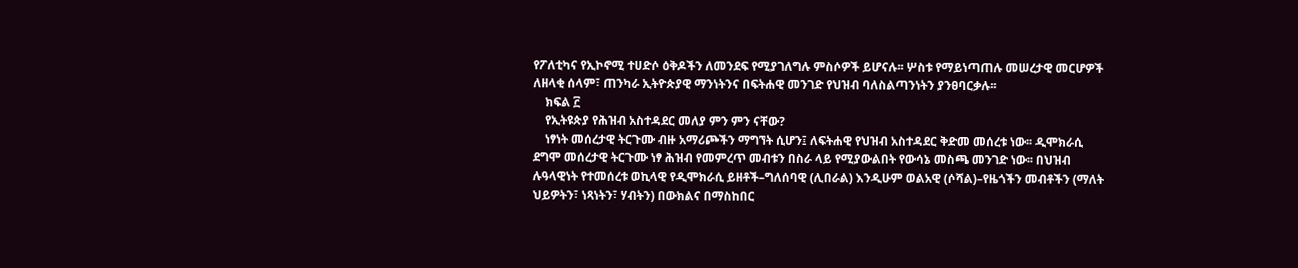የፖለቲካና የኢኮኖሚ ተሀድሶ ዕቅዶችን ለመንደፍ የሚያገለግሉ ምስሶዎች ይሆናሉ፡፡ ሦስቱ የማይነጣጠሉ መሠረታዊ መርሆዎች ለዘላቂ ሰላም፣ ጠንካራ ኢትዮጵያዊ ማንነትንና በፍትሐዊ መንገድ የህዝብ ባለስልጣንነትን ያንፀባርቃሉ፡፡
    ክፍል ፫
    የኢትዩጵያ የሕዝብ አስተዳደር መለያ ምን ምን ናቸው?
    ነፃነት መሰረታዊ ትርጉሙ ብዙ አማሪጮችን ማግኘት ሲሆን፤ ለፍትሐዊ የህዝብ አስተዳደር ቅድመ መሰረቱ ነው፡፡ ዲሞክራሲ ደግሞ መሰረታዊ ትርጉሙ ነፃ ሕዝብ የመምረጥ መብቱን በስራ ላይ የሚያውልበት የውሳኔ መስጫ መንገድ ነው፡፡ በህዝብ ሉዓላዊነት የተመሰረቱ ወኪላዊ የዲሞክራሲ ይዘቶች–ግለሰባዊ (ሊበራል) እንዲሁም ወልአዊ (ሶሻል)–የዜጎችን መብቶችን (ማለት ህይዎትን፣ ነጻነትን፣ ሃብትን) በውክልና በማስከበር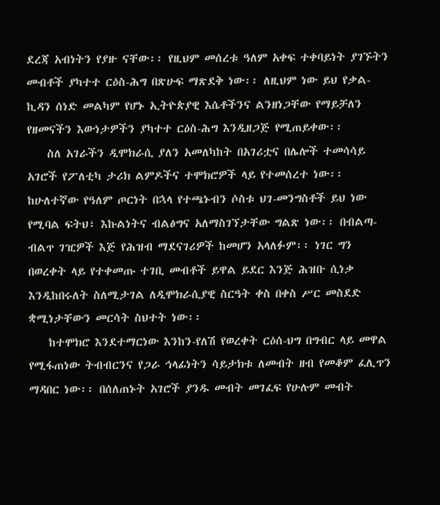ደረጃ አብነትን የያዙ ናቸው፡፡ የዚህም መሰረቱ ዓለም አቀፍ ተቀባይነት ያገኙትን መብቶች ያካተተ ርዕስ-ሕግ በጽሁፍ ማጽደቅ ነው፡፡ ለዚህም ነው ይህ የቃል-ኪዳን ሰነድ መልካም የሆኑ ኢትዮጵያዊ እሴቶችንና ልንዘነጋቸው የማይቻለን የዘመናችን እውነታዎችን ያካተተ ርዕስ-ሕግ እንዲዘጋጅ የሚጠይቀው፡፡
    ስለ አገራችን ዲሞክራሲ ያለን አመለካከት በአገሪቷና በሌሎች ተመሳሳይ አገሮች የፖለቲካ ታሪክ ልምዶችና ተሞክሮዎች ላይ የተመሰረተ ነው፡፡ ከሁለተኛው የዓለም ጦርነት በኋላ የተጫኑብን ሶስቱ ህገ-መንግስቶች ይህ ነው የሚባል ፍትህ፣ እኩልነትና ብልፅግና አለማስገኘታቸው ግልጽ ነው፡፡ በብልጣ-ብልጥ ገዢዎች እጅ የሕዝብ ማደናገሪዎች ከመሆን አላለፉም፡፡ ነገር ግን በወረቀት ላይ የተቀመጡ ተገቢ መብቶች ይዋል ይደር እንጅ ሕዝቡ ሲነቃ እንዲከበሩለት ስለሚታገል ለዲሞክራሲያዊ ስርዓት ቀስ በቀስ ሥር መስደድ ቋሚነታቸውን መርሳት ስህተት ነው፡፡
    ከተሞክሮ እንደተማርነው እንከን-የለሽ የወረቀት ርዕሰ-ህግ በግብር ላይ መዋል የሚፋጠነው ትብብርንና የጋራ ኅላፊነትን ሳይታክቱ ለመብት ዘብ የመቆም ፈሊጥን ማዳበር ነው፡፡ በሰለጠኑት አገሮች ያንዱ መብት መገፈፍ የሁሉም መብት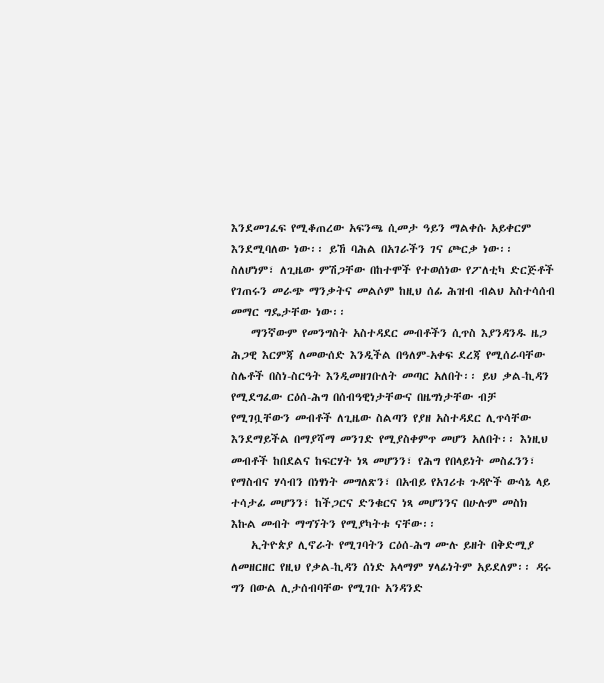እንደመገፈፍ የሚቆጠረው አፍንጫ ሲመታ ዓይን ማልቀሱ አይቀርም እንደሚባለው ነው፡፡ ይኸ ባሕል በአገራችን ገና ጮርቃ ነው፡፡ ስለሆነም፣ ለጊዜው ምሽጋቸው በከተሞች የተወሰነው የፖለቲካ ድርጅቶች የገጠሩን መራጭ ማንቃትና መልሶም ከዚህ ሰፊ ሕዝብ ብልህ አስተሳሰብ መማር ግዴታቸው ነው፡፡
    ማንኛውም የመንግስት አስተዳደር መብቶችን ሲጥስ እያንዳንዱ ዜጋ ሕጋዊ እርምጃ ለመውሰድ እንዲችል በዓለም-አቀፍ ደረጃ የሚሰራባቸው ስሌቶች በስነ-ስርዓት እንዲመዘገቡለት መጣር አለበት፡፡ ይህ ቃል-ኪዳን የሚደግፈው ርዕሰ-ሕግ በሰብዓዊነታቸውና በዜግነታቸው ብቻ የሚገቧቸውን መብቶች ለጊዜው ስልጣን የያዘ አስተዳደር ሊጥሳቸው እንደማይችል በማያሻማ መንገድ የሚያስቀምጥ መሆን አለበት፡፡ እነዚህ መብቶች ከበደልና ከፍርሃት ነጻ መሆንን፣ የሕግ የበላይነት መስፈንን፣ የማስብና ሃሳብን በነፃነት መግለጽን፣ በአብይ የአገሪቱ ጉዳዮች ውሳኔ ላይ ተሳታፊ መሆንን፣ ከችጋርና ድንቁርና ነጻ መሆንንና በሁሉም መስክ እኩል መብት ማግኘትን የሚያካትቱ ናቸው፡፡
    ኢትዮጵያ ሊኖራት የሚገባትን ርዕሰ-ሕግ ሙሉ ይዘት በቅድሚያ ለመዘርዘር የዚህ የቃል-ኪዳን ሰነድ አላማም ሃላፊነትም አይደለም፡፡ ዳሩ ግን በውል ሊታሰብባቸው የሚገቡ አንዳንድ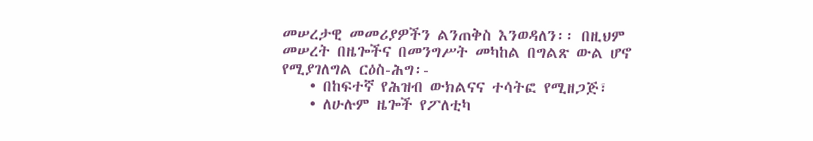መሠረታዊ መመሪያዎችን ልንጠቅስ እንወዳለን፡፡ በዚህም መሠረት በዜጐችና በመንግሥት መካከል በግልጽ ውል ሆኖ የሚያገለግል ርዕስ-ሕግ፡-
    • በከፍተኛ የሕዝብ ውክልናና ተሳትፎ የሚዘጋጅ፣
    • ለሁሉም ዜጐች የፖለቲካ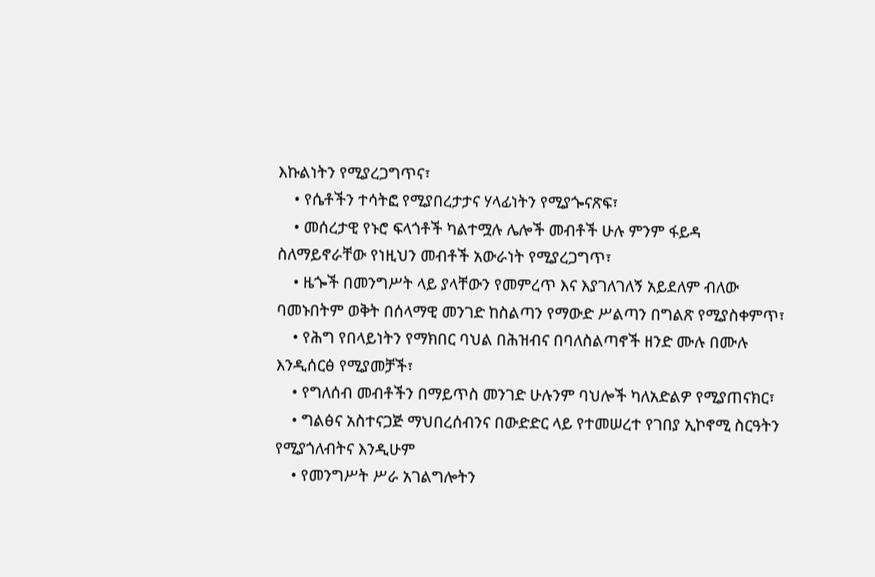እኩልነትን የሚያረጋግጥና፣
    • የሴቶችን ተሳትፎ የሚያበረታታና ሃላፊነትን የሚያጐናጽፍ፣
    • መሰረታዊ የኑሮ ፍላጎቶች ካልተሟሉ ሌሎች መብቶች ሁሉ ምንም ፋይዳ ስለማይኖራቸው የነዚህን መብቶች አውራነት የሚያረጋግጥ፣
    • ዜጐች በመንግሥት ላይ ያላቸውን የመምረጥ እና እያገለገለኝ አይደለም ብለው ባመኑበትም ወቅት በሰላማዊ መንገድ ከስልጣን የማውድ ሥልጣን በግልጽ የሚያስቀምጥ፣
    • የሕግ የበላይነትን የማክበር ባህል በሕዝብና በባለስልጣኖች ዘንድ ሙሉ በሙሉ እንዲሰርፅ የሚያመቻች፣
    • የግለሰብ መብቶችን በማይጥስ መንገድ ሁሉንም ባህሎች ካለአድልዎ የሚያጠናክር፣
    • ግልፅና አስተናጋጅ ማህበረሰብንና በውድድር ላይ የተመሠረተ የገበያ ኢኮኖሚ ስርዓትን የሚያጎለብትና እንዲሁም
    • የመንግሥት ሥራ አገልግሎትን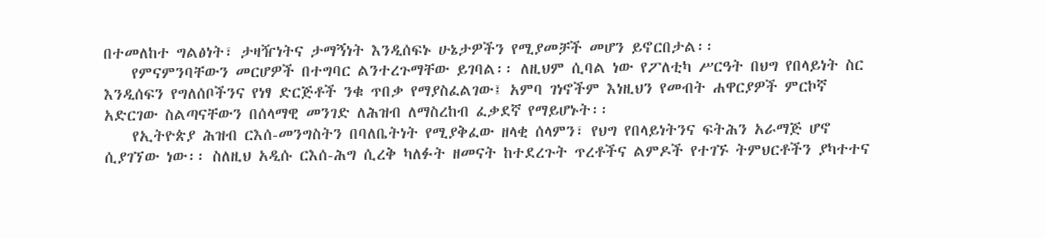በተመለከተ ግልፅነት፣ ታዛዥነትና ታማኝነት እንዲሰፍኑ ሁኔታዎችን የሚያመቻች መሆን ይኖርበታል፡፡
    የምናምንባቸውን መርሆዎች በተግባር ልንተረጉማቸው ይገባል፡፡ ለዚህም ሲባል ነው የፖለቲካ ሥርዓት በህግ የበላይነት ስር እንዲሰፍን የግለሰቦችንና የነፃ ድርጅቶች ንቁ ጥበቃ የማያስፈልገው፤ አምባ ገነኖችም እነዚህን የመብት ሐዋርያዎች ምርኮኛ አድርገው ስልጣናቸውን በሰላማዊ መንገድ ለሕዝብ ለማስረከብ ፈቃደኛ የማይሆኑት፡፡
    የኢትዮጵያ ሕዝብ ርእሰ-መንግስትን በባለቤትነት የሚያቅፈው ዘላቂ ሰላምን፣ የህግ የበላይነትንና ፍትሕን አራማጅ ሆኖ ሲያገኘው ነው፡፡ ስለዚህ አዲሱ ርእሰ-ሕግ ሲረቅ ካለፉት ዘመናት ከተደረጉት ጥረቶችና ልምዶች የተገኙ ትምህርቶችን ያካተተና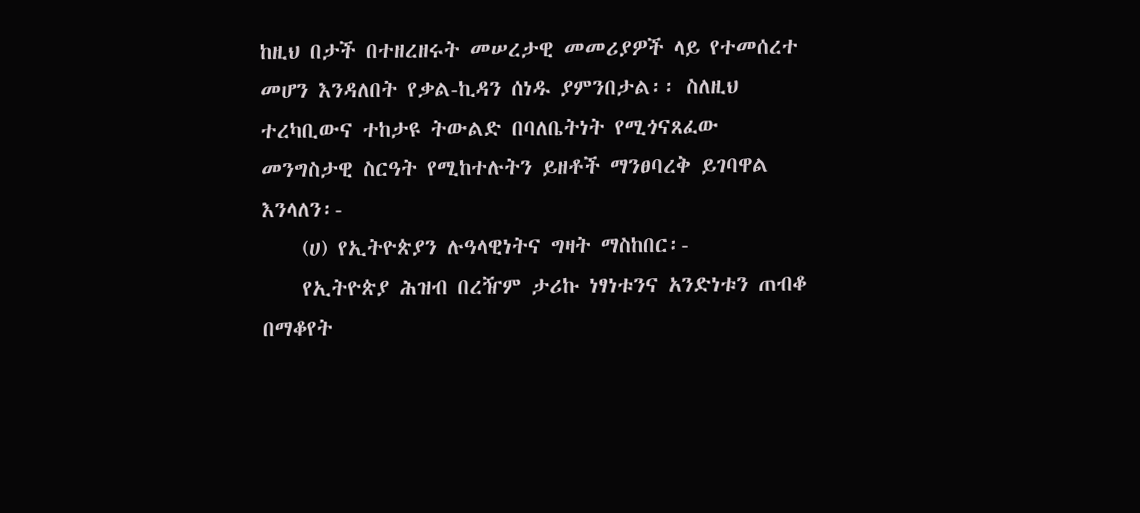ከዚህ በታች በተዘረዘሩት መሠረታዊ መመሪያዎች ላይ የተመሰረተ መሆን እንዳለበት የቃል-ኪዳን ሰነዱ ያምንበታል፡፡ ስለዚህ ተረካቢውና ተከታዩ ትውልድ በባለቤትነት የሚጎናጸፈው መንግስታዊ ስርዓት የሚከተሉትን ይዘቶች ማንፀባረቅ ይገባዋል እንላለን፡-
    (ሀ) የኢትዮጵያን ሉዓላዊነትና ግዛት ማስከበር፡-
    የኢትዮጵያ ሕዝብ በረዥም ታሪኩ ነፃነቱንና አንድነቱን ጠብቆ በማቆየት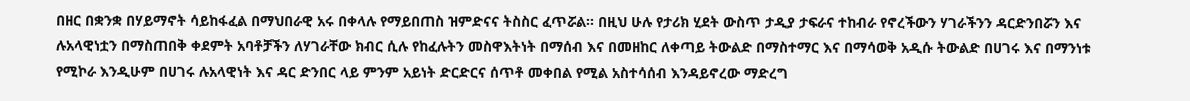በዘር በቋንቋ በሃይማኖት ሳይከፋፈል በማህበራዊ አሩ በቀላሉ የማይበጠስ ዝምድናና ትስስር ፈጥሯል፡፡ በዚህ ሁሉ የታሪክ ሂደት ውስጥ ታዲያ ታፍራና ተከብራ የኖረችውን ሃገራችንን ዳርድንበሯን እና ሉአላዊነቷን በማስጠበቅ ቀደምት አባቶቻችን ለሃገራቸው ክብር ሲሉ የከፈሉትን መስዋእትነት በማሰብ እና በመዘከር ለቀጣይ ትውልድ በማስተማር እና በማሳወቅ አዲሱ ትውልድ በሀገሩ እና በማንነቱ የሚኮራ እንዲሁም በሀገሩ ሉአላዊነት እና ዳር ድንበር ላይ ምንም አይነት ድርድርና ሰጥቶ መቀበል የሚል አስተሳሰብ እንዳይኖረው ማድረግ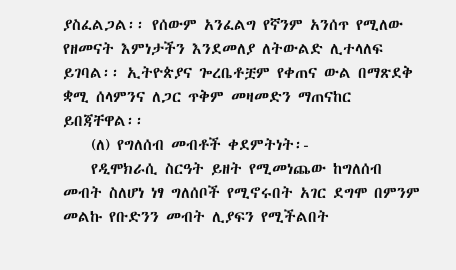ያስፈልጋል፡፡ የሰውም አንፈልግ የኛንም አንሰጥ የሚለው የዘመናት እምነታችን እንደመለያ ለትውልድ ሊተላለፍ ይገባል፡፡ ኢትዮጵያና ጐረቤቶቿም የቀጠና ውል በማጽደቅ ቋሚ ሰላምንና ለጋር ጥቅም መዛመድን ማጠናከር ይበጃቸዋል፡፡
    (ለ) የግለሰብ መብቶች ቀደምትነት፡-
    የዲሞክራሲ ስርዓት ይዘት የሚመነጨው ከግለሰብ መብት ስለሆነ ነፃ ግለሰቦች የሚኖሩበት አገር ደግሞ በምንም መልኩ የቡድንን መብት ሊያፍን የሚችልበት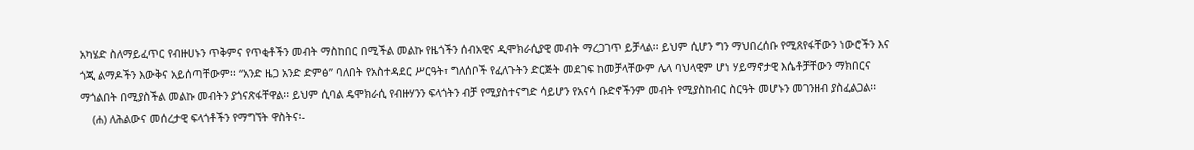አካሄድ ስለማይፈጥር የብዙሀኑን ጥቅምና የጥቂቶችን መብት ማስከበር በሚችል መልኩ የዜጎችን ሰብአዊና ዲሞክራሲያዊ መብት ማረጋገጥ ይቻላል፡፡ ይህም ሲሆን ግን ማህበረሰቡ የሚጸየፋቸውን ነውሮችን እና ጎጂ ልማዶችን እውቅና አይሰጣቸውም፡፡ “አንድ ዜጋ አንድ ድምፅ” ባለበት የአስተዳደር ሥርዓት፣ ግለሰቦች የፈለጉትን ድርጅት መደገፍ ከመቻላቸውም ሌላ ባህላዊም ሆነ ሃይማኖታዊ እሴቶቻቸውን ማክበርና ማጎልበት በሚያስችል መልኩ መብትን ያጎናጽፋቸዋል፡፡ ይህም ሲባል ዴሞክራሲ የብዙሃንን ፍላጎትን ብቻ የሚያስተናግድ ሳይሆን የአናሳ ቡድኖችንም መብት የሚያስከብር ስርዓት መሆኑን መገንዘብ ያስፈልጋል፡፡
    (ሐ) ለሕልውና መሰረታዊ ፍላጎቶችን የማግኘት ዋስትና፡-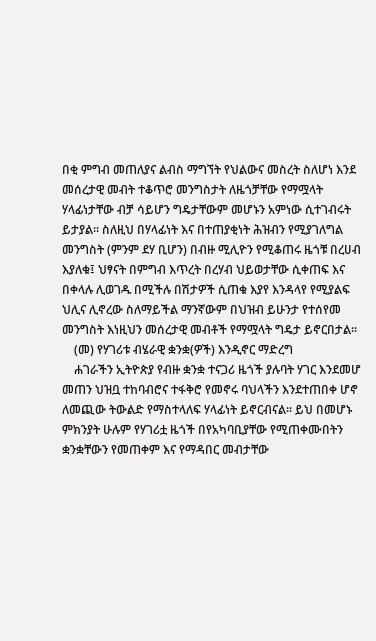በቂ ምግብ መጠለያና ልብስ ማግኘት የህልውና መስረት ስለሆነ እንደ መሰረታዊ መብት ተቆጥሮ መንግስታት ለዜጎቻቸው የማሟላት ሃላፊነታቸው ብቻ ሳይሆን ግዴታቸውም መሆኑን አምነው ሲተገብሩት ይታያል፡፡ ስለዚህ በሃላፊነት እና በተጠያቂነት ሕዝብን የሚያገለግል መንግስት (ምንም ደሃ ቢሆን) በብዙ ሚሊዮን የሚቆጠሩ ዜጎቹ በረሀብ እያለቁ፤ ህፃናት በምግብ እጥረት በረሃብ ህይወታቸው ሲቀጠፍ እና በቀላሉ ሊወገዱ በሚችሉ በሽታዎች ሲጠቁ እያየ እንዳላየ የሚያልፍ ህሊና ሊኖረው ስለማይችል ማንኛውም በህዝብ ይሁንታ የተሰየመ መንግስት እነዚህን መሰረታዊ መብቶች የማሟላት ግዴታ ይኖርበታል፡፡
    (መ) የሃገሪቱ ብሄራዊ ቋንቋ(ዎች) እንዲኖር ማድረግ
    ሐገራችን ኢትዮጵያ የብዙ ቋንቋ ተናጋሪ ዜጎች ያሉባት ሃገር እንደመሆ መጠን ህዝቧ ተከባብሮና ተፋቅሮ የመኖሩ ባህላችን እንደተጠበቀ ሆኖ ለመጪው ትውልድ የማስተላለፍ ሃላፊነት ይኖርብናል፡፡ ይህ በመሆኑ ምክንያት ሁሉም የሃገሪቷ ዜጎች በየአካባቢያቸው የሚጠቀሙበትን ቋንቋቸውን የመጠቀም እና የማዳበር መብታቸው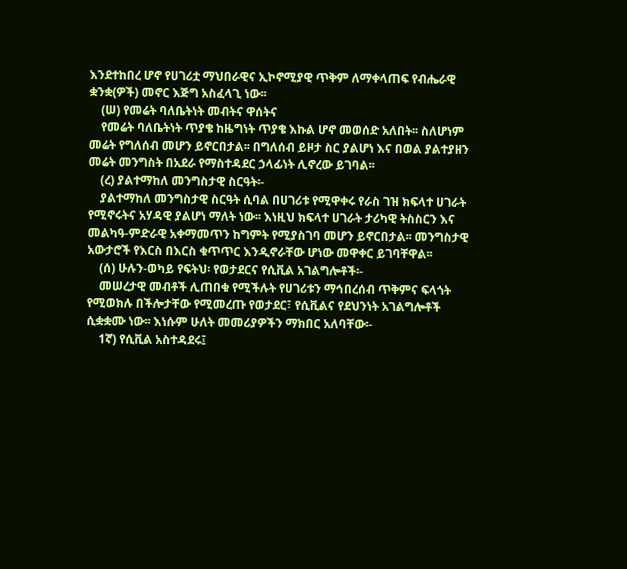እንደተከበረ ሆኖ የሀገሪቷ ማህበራዊና ኢኮኖሚያዊ ጥቅም ለማቀላጠፍ የብሔራዊ ቋንቋ(ዎች) መኖር እጅግ አስፈላጊ ነው፡፡
    (ሠ) የመሬት ባለቤትነት መብትና ዋሰትና
    የመሬት ባለቤትነት ጥያቄ ከዜግነት ጥያቄ እኩል ሆኖ መወሰድ አለበት፡፡ ስለሆነም መሬት የግለሰብ መሆን ይኖርበታል፡፡ በግለሰብ ይዞታ ስር ያልሆነ እና በወል ያልተያዘን መሬት መንግስት በአደራ የማስተዳደር ኃላፊነት ሊኖረው ይገባል፡፡
    (ረ) ያልተማከለ መንግስታዊ ስርዓት፡-
    ያልተማከለ መንግስታዊ ስርዓት ሲባል በሀገሪቱ የሚዋቀሩ የራስ ገዝ ክፍላተ ሀገራት የሚኖሩትና አሃዳዊ ያልሆነ ማለት ነው፡፡ እነዚህ ክፍላተ ሀገራት ታሪካዊ ትስስርን እና መልካዓ-ምድራዊ አቀማመጥን ከግምት የሚያስገባ መሆን ይኖርበታል፡፡ መንግስታዊ አውታሮች የእርስ በእርስ ቁጥጥር እንዲኖራቸው ሆነው መዋቀር ይገባቸዋል፡፡
    (ሰ) ሁሉን-ወካይ የፍትህ፡ የወታደርና የሲቪል አገልግሎቶች፡-
    መሠረታዊ መብቶች ሊጠበቁ የሚችሉት የሀገሪቱን ማኅበረሰብ ጥቅምና ፍላጎት የሚወክሉ በችሎታቸው የሚመረጡ የወታደር፣ የሲቪልና የደህንነት አገልግሎቶች ሲቋቋሙ ነው፡፡ እነሱም ሁለት መመሪያዎችን ማክበር አለባቸው፡-
    1ኛ) የሲቪል አስተዳደሩ፤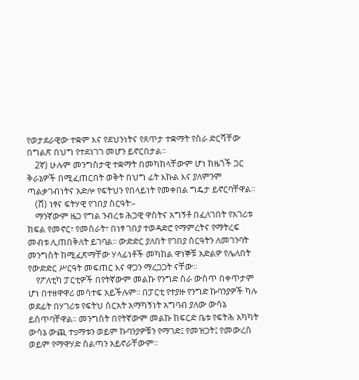የወታደራዊው ተቋም እና የደህንነትና የጸጥታ ተቋማት የስራ ድርሻቸው በግልጽ በህግ የተደነገገ መሆን ይኖርበታል፡፡
    2ኛ) ሁሉም መንግስታዊ ተቋማት በመካከላቸውም ሆነ ከዜጎች ጋር ቅራኔዎች በሚፈጠርበት ወቅት በህግ ፊት እኩል እና ያለምንም ጣልቃገብነትና አድሎ የፍትህን የበላይነት የመቀበል ግዴታ ይኖርባቸዋል፡፡
    (ሸ) ነፃና ፍትሃዊ የገበያ ስርዓት፡-
    ማንኛውም ዜጋ የግል ንብረቱ ሕጋዊ ዋስትና አግኝቶ በፈለገበት የአገሪቱ ክፍል የመኖር፣ የመስራት፣ በነፃ ገበያ ተወዳድሮ የማምረትና የማትረፍ መብቱ ሊጠበቅለት ይገባል፡፡ ውድድር ያለበት የገበያ ስርዓትን ለመገንባት መንግስት ከሚፈጽማቸው ሃላፊነቶች መካከል ዋነኞቹ አድልዎ የሌለበት የውድድር ሥርዓት መፍጠር እና ዋጋን ማረጋጋት ናቸው፡፡
    የፖለቲካ ፓርቲዎች በየትኛውም መልኩ የንግድ ስራ ውስጥ በቀጥታም ሆነ በተዘዋዋሪ መሳተፍ አይችሉም፡፡ በፓርቲ የተያዙ የንግድ ኩባንያዎች ካሉ ወደፊት በሃገሪቱ የፍትህ ስርአት አማካኝነት አግባብ ያለው ውሳኔ ይሰጥባቸዋል፡፡ መንግስት በየትኛውም መልኩ ከፍርድ ቤቱ የፍትሕ አካካት ውሳኔ ውጪ ተsማቱን ወይም ኩባንያዎቹን የማገድ፤ የመዝጋት፤ የመውረስ ወይም የማዋሃድ ስልጣን አይኖራቸውም፡፡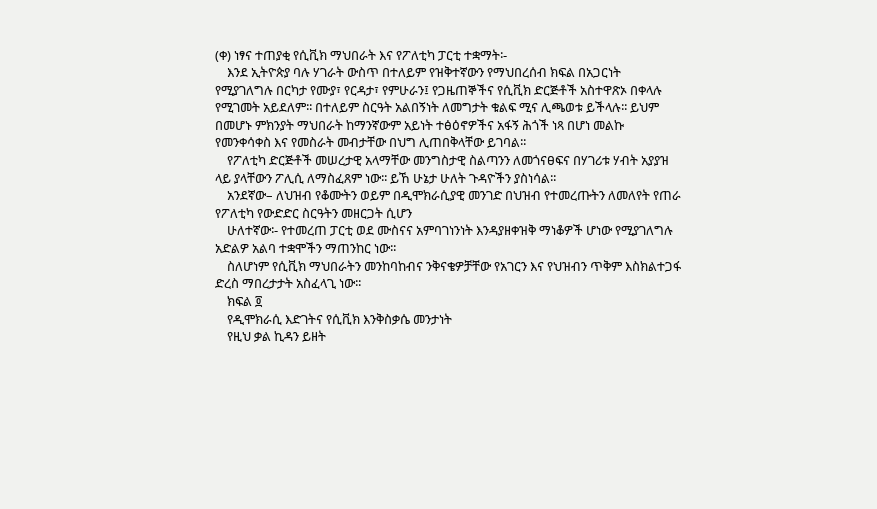(ቀ) ነፃና ተጠያቂ የሲቪክ ማህበራት እና የፖለቲካ ፓርቲ ተቋማት፡-
    እንደ ኢትዮጵያ ባሉ ሃገራት ውስጥ በተለይም የዝቅተኛውን የማህበረሰብ ክፍል በአጋርነት የሚያገለግሉ በርካታ የሙያ፣ የርዳታ፣ የምሁራን፤ የጋዜጠኞችና የሲቪክ ድርጅቶች አስተዋጽኦ በቀላሉ የሚገመት አይደለም፡፡ በተለይም ስርዓት አልበኝነት ለመግታት ቁልፍ ሚና ሊጫወቱ ይችላሉ፡፡ ይህም በመሆኑ ምክንያት ማህበራት ከማንኛውም አይነት ተፅዕኖዎችና አፋኝ ሕጎች ነጻ በሆነ መልኩ የመንቀሳቀስ እና የመስራት መብታቸው በህግ ሊጠበቅላቸው ይገባል፡፡
    የፖለቲካ ድርጅቶች መሠረታዊ አላማቸው መንግስታዊ ስልጣንን ለመጎናፀፍና በሃገሪቱ ሃብት አያያዝ ላይ ያላቸውን ፖሊሲ ለማስፈጸም ነው፡፡ ይኸ ሁኔታ ሁለት ጉዳዮችን ያስነሳል፡፡
    አንደኛው– ለህዝብ የቆሙትን ወይም በዲሞክራሲያዊ መንገድ በህዝብ የተመረጡትን ለመለየት የጠራ የፖለቲካ የውድድር ስርዓትን መዘርጋት ሲሆን
    ሁለተኛው፡- የተመረጠ ፓርቲ ወደ ሙስናና አምባገነንነት እንዳያዘቀዝቅ ማነቆዎች ሆነው የሚያገለግሉ አድልዎ አልባ ተቋሞችን ማጠንከር ነው፡፡
    ስለሆነም የሲቪክ ማህበራትን መንከባከብና ንቅናቄዎቻቸው የአገርን እና የህዝብን ጥቅም እስክልተጋፋ ድረስ ማበረታታት አስፈላጊ ነው፡፡
    ክፍል ፬
    የዲሞክራሲ እድገትና የሲቪክ እንቅስቃሴ መንታነት
    የዚህ ቃል ኪዳን ይዘት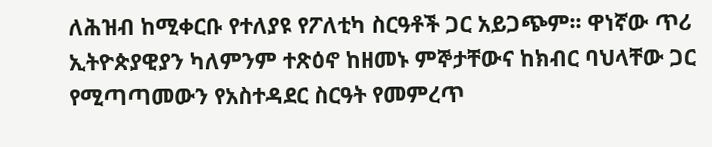ለሕዝብ ከሚቀርቡ የተለያዩ የፖለቲካ ስርዓቶች ጋር አይጋጭም፡፡ ዋነኛው ጥሪ ኢትዮጵያዊያን ካለምንም ተጽዕኖ ከዘመኑ ምኞታቸውና ከክብር ባህላቸው ጋር የሚጣጣመውን የአስተዳደር ስርዓት የመምረጥ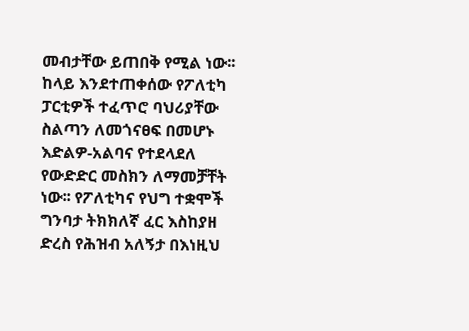መብታቸው ይጠበቅ የሚል ነው፡፡ ከላይ እንደተጠቀሰው የፖለቲካ ፓርቲዎች ተፈጥሮ ባህሪያቸው ስልጣን ለመጎናፀፍ በመሆኑ እድልዎ-አልባና የተደላደለ የውድድር መስክን ለማመቻቸት ነው፡፡ የፖለቲካና የህግ ተቋሞች ግንባታ ትክክለኛ ፈር እስከያዘ ድረስ የሕዝብ አለኝታ በእነዚህ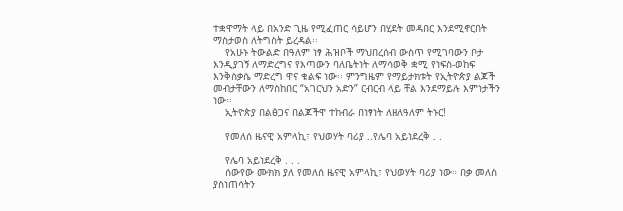ተቋዋማት ላይ በአንድ ጊዜ የሚፈጠር ሳይሆን በሂደት መዳበር እንደሚኖርበት ማስታወስ ለትግስት ይረዳል፡፡
    የአሁኑ ትውልድ በዓለም ነፃ ሕዝቦች ማህበረሰብ ውስጥ የሚገባውን ቦታ እንዲያገኝ ለማድረግና የእጣውን ባለቤትነት ለማሳወቅ ቋሚ የነፍስ-ወከፍ እንቅስቃሴ ማድረግ ዋና ቁልፍ ነው፡፡ ምንግዜም የማይታክቱት የኢትዮጵያ ልጆች መብታቸውን ለማስከበር “አገርህን አድን” ርብርብ ላይ ቸል እንደማይሉ እምነታችን ነው፡፡
    ኢትዮጵያ በልፅጋና በልጆችዋ ተከብራ በነፃነት ለዘለዓለም ትኑር!

    የመለሰ ዜናዊ አምላኪ፣ የህወሃት ባሪያ ..የሌባ አይነደረቅ . .

    የሌባ አይነደረቅ . . .
    ሰውየው ሙክክ ያለ የመለሰ ዜናዊ አምላኪ፣ የህወሃት ባሪያ ነው። በቃ መለስ ያስነጠሳትን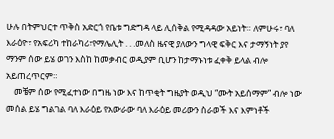ሁሉ በትምህርተ ጥቅስ አድርጎ የቤቱ ግድግዳ ላይ ሊሰቅል የሚዳዳው አይነት። ለምሁሩ፣ ባለ እራዕዮ፣ የአፍሪካ ተከራካሪ፣የማሌሊት . . .መለስ ዜናዊ ያለውን ግላዊ ፍቅር እና ታማኝነት ያየ ማንም ሰው ይሄ ወገን እስከ ከመቃብር ወዲያም ቢሆን ከታማኑነቱ ፈቀቅ ይላል ብሎ አይጠረጥርም።
    መቼም ሰው የሚፈተነው በግዜ ነው እና ከጥቂት ግዜያት ወዲህ “ሙት አይሰማም” ብሎ ነው መሰል ይሄ ግልገል ባለ እራዕይ የአውራው ባለ እራዕይ መሪውን ስራወች እና እምነቶች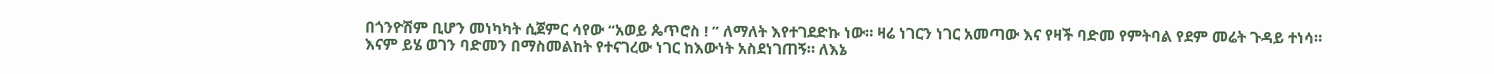በጎንዮሽም ቢሆን መነካካት ሲጀምር ሳየው “አወይ ጴጥሮስ ! ” ለማለት እየተገደድኩ ነው። ዛሬ ነገርን ነገር አመጣው እና የዛች ባድመ የምትባል የደም መሬት ጉዳይ ተነሳ። እናም ይሄ ወገን ባድመን በማስመልከት የተናገረው ነገር ከእውነት አስደነገጠኝ። ለእኔ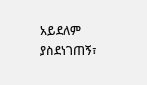አይደለም ያስደነገጠኝ፣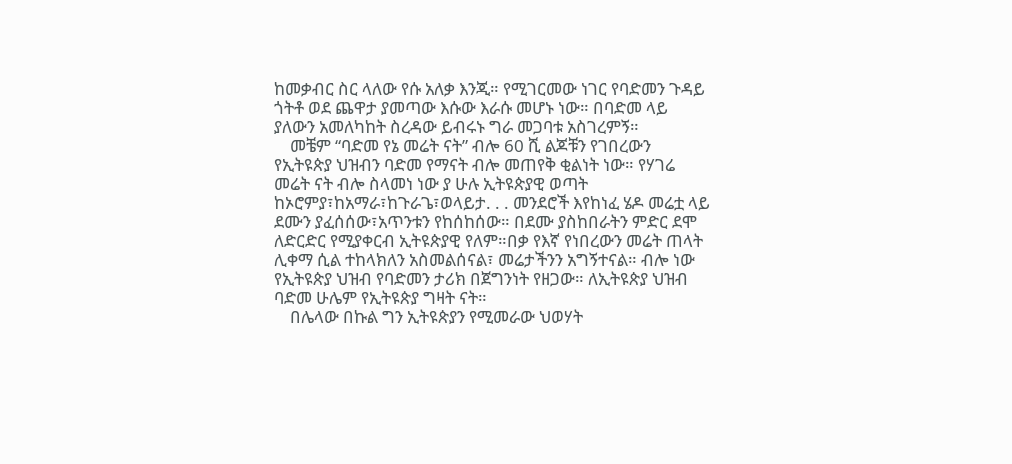ከመቃብር ስር ላለው የሱ አለቃ እንጂ። የሚገርመው ነገር የባድመን ጉዳይ ጎትቶ ወደ ጨዋታ ያመጣው እሱው እራሱ መሆኑ ነው። በባድመ ላይ ያለውን አመለካከት ስረዳው ይብሩኑ ግራ መጋባቱ አስገረምኝ።
    መቼም “ባድመ የኔ መሬት ናት” ብሎ 60 ሺ ልጆቹን የገበረውን የኢትዩጵያ ህዝብን ባድመ የማናት ብሎ መጠየቅ ቂልነት ነው። የሃገሬ መሬት ናት ብሎ ስላመነ ነው ያ ሁሉ ኢትዩጵያዊ ወጣት ከኦሮምያ፣ከአማራ፣ከጉራጌ፣ወላይታ. . . መንደሮች እየከነፈ ሄዶ መሬቷ ላይ ደሙን ያፈሰሰው፣አጥንቱን የከሰከሰው። በደሙ ያስከበራትን ምድር ደሞ ለድርድር የሚያቀርብ ኢትዩጵያዊ የለም።በቃ የእኛ የነበረውን መሬት ጠላት ሊቀማ ሲል ተከላክለን አስመልሰናል፣ መሬታችንን አግኝተናል። ብሎ ነው የኢትዩጵያ ህዝብ የባድመን ታሪክ በጀግንነት የዘጋው። ለኢትዩጵያ ህዝብ ባድመ ሁሌም የኢትዩጵያ ግዛት ናት።
    በሌላው በኩል ግን ኢትዩጵያን የሚመራው ህወሃት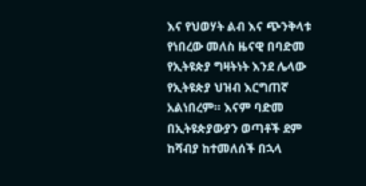እና የህወሃት ልብ እና ጭንቅላቱ የነበረው መለስ ዜናዊ በባድመ የኢትዩጵያ ግዛትነት እንደ ሌላው የኢትዩጵያ ህዝብ እርግጠኛ አልነበረም። እናም ባድመ በኢትዩጵያውያን ወጣቶች ደም ከሻብያ ከተመለሰች በኋላ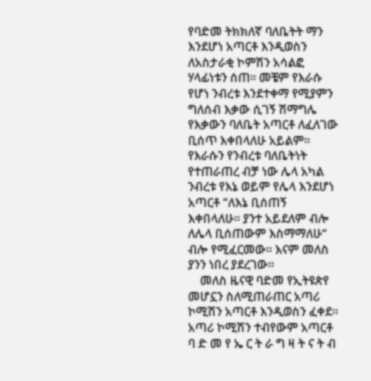የባድመ ትክክለኛ ባለቤትት ማን እንደሆነ አጣርቶ እንዲወስን ለአስታራቂ ኮምሽን አሳልፎ ሃላፊነቱን ሰጠ። መቼም የእራሱ የሆነ ንብረቱ እንደተቀማ የሚያምን ግለሰብ እቃው ሲገኝ ሽማግሌ የእቃውን ባለቤት አጣርቶ ለፈለገው ቢሰጥ እቀበላለሁ አይልም። የእራሱን የንብረቱ ባለቤትነት የተጠራጠረ ብቻ ነው ሌላ አካል ንብረቱ የእኔ ወይም የሌላ እንደሆነ አጣርቶ “ለእኔ ቢሰጠኝ እቀበላለሁ። ያንተ አይደለም ብሎ ለሌላ ቢሰጠውም እስማማለሁ“ ብሎ የሚፈርመው። እናም መለስ ያንን ነበረ ያደረገው።
    መለስ ዜናዊ ባድመ የኢትዩጵየ መሆኗን ስለሚጠራጠር አጣሪ ኮሚሽን አጣርቶ እንዲወስን ፈቀደ። አጣሪ ኮሚሽን ተብየውም አጣርቶ ባ ድ መ የ ኤ ር ት ራ ግ ዛ ት ና ት ብ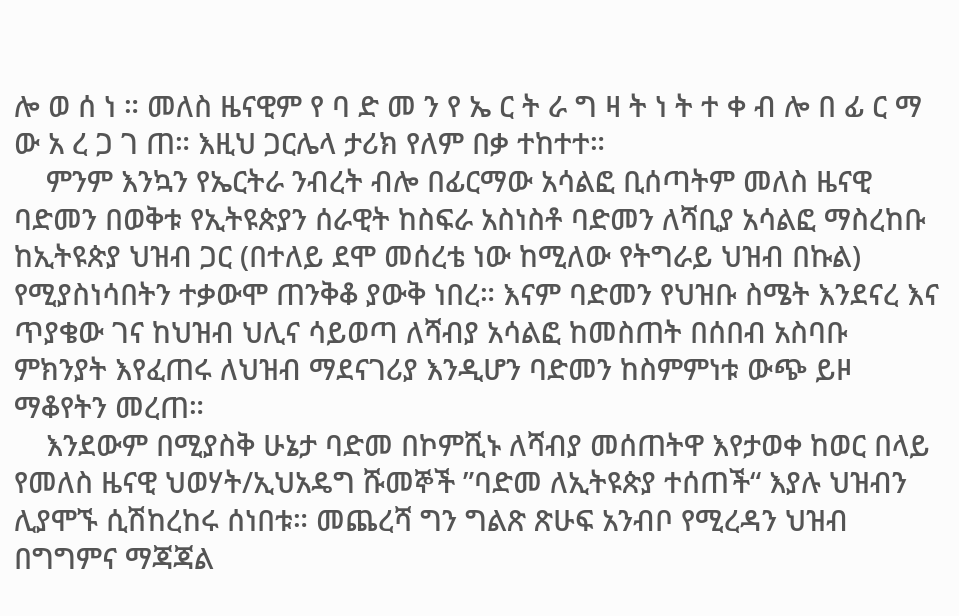ሎ ወ ሰ ነ ። መለስ ዜናዊም የ ባ ድ መ ን የ ኤ ር ት ራ ግ ዛ ት ነ ት ተ ቀ ብ ሎ በ ፊ ር ማ ው አ ረ ጋ ገ ጠ። እዚህ ጋርሌላ ታሪክ የለም በቃ ተከተተ።
    ምንም እንኳን የኤርትራ ንብረት ብሎ በፊርማው አሳልፎ ቢሰጣትም መለስ ዜናዊ ባድመን በወቅቱ የኢትዩጵያን ሰራዊት ከስፍራ አስነስቶ ባድመን ለሻቢያ አሳልፎ ማስረከቡ ከኢትዩጵያ ህዝብ ጋር (በተለይ ደሞ መሰረቴ ነው ከሚለው የትግራይ ህዝብ በኩል) የሚያስነሳበትን ተቃውሞ ጠንቅቆ ያውቅ ነበረ። እናም ባድመን የህዝቡ ስሜት እንደናረ እና ጥያቄው ገና ከህዝብ ህሊና ሳይወጣ ለሻብያ አሳልፎ ከመስጠት በሰበብ አስባቡ ምክንያት እየፈጠሩ ለህዝብ ማደናገሪያ እንዲሆን ባድመን ከስምምነቱ ውጭ ይዞ ማቆየትን መረጠ።
    እንደውም በሚያስቅ ሁኔታ ባድመ በኮምሺኑ ለሻብያ መሰጠትዋ እየታወቀ ከወር በላይ የመለስ ዜናዊ ህወሃት/ኢህአዴግ ሹመኞች ”ባድመ ለኢትዩጵያ ተሰጠች“ እያሉ ህዝብን ሊያሞኙ ሲሽከረከሩ ሰነበቱ። መጨረሻ ግን ግልጽ ጽሁፍ አንብቦ የሚረዳን ህዝብ በግግምና ማጃጃል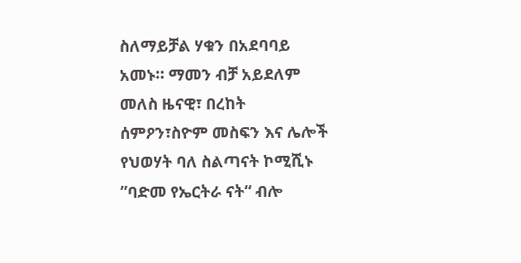ስለማይቻል ሃቁን በአደባባይ አመኑ። ማመን ብቻ አይደለም መለስ ዜናዊ፣ በረከት ሰምዖን፣ስዮም መስፍን እና ሌሎች የህወሃት ባለ ስልጣናት ኮሚሺኑ ”ባድመ የኤርትራ ናት“ ብሎ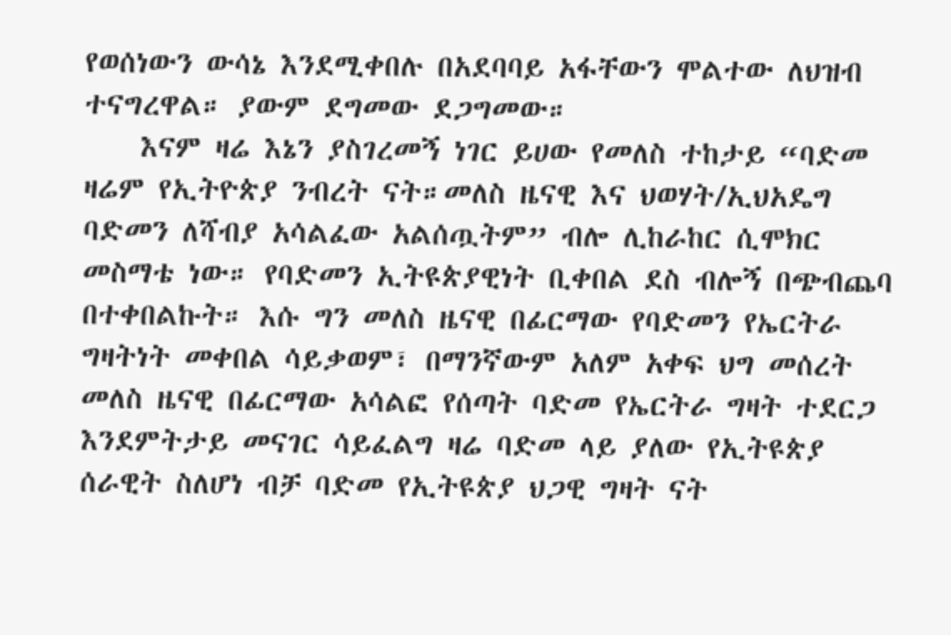የወሰነውን ውሳኔ እንደሚቀበሉ በአደባባይ አፋቸውን ሞልተው ለህዝብ ተናግረዋል። ያውም ደግመው ደጋግመው።
    እናም ዛሬ እኔን ያስገረመኝ ነገር ይሀው የመለስ ተከታይ “ባድመ ዛሬም የኢትዮጵያ ንብረት ናት።መለስ ዜናዊ እና ህወሃት/ኢህአዴግ ባድመን ለሻብያ አሳልፈው አልሰጧትም” ብሎ ሊከራከር ሲሞክር መስማቴ ነው። የባድመን ኢትዩጵያዊነት ቢቀበል ደስ ብሎኝ በጭብጨባ በተቀበልኩት። እሱ ግን መለስ ዜናዊ በፊርማው የባድመን የኤርትራ ግዛትነት መቀበል ሳይቃወም፣ በማንኛውም አለም አቀፍ ህግ መሰረት መለስ ዜናዊ በፊርማው አሳልፎ የሰጣት ባድመ የኤርትራ ግዛት ተደርጋ እንደምትታይ መናገር ሳይፈልግ ዛሬ ባድመ ላይ ያለው የኢትዩጵያ ሰራዊት ስለሆነ ብቻ ባድመ የኢትዩጵያ ህጋዊ ግዛት ናት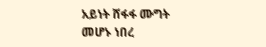አይነት ሸፋፋ ሙግት መሆኑ ነበረ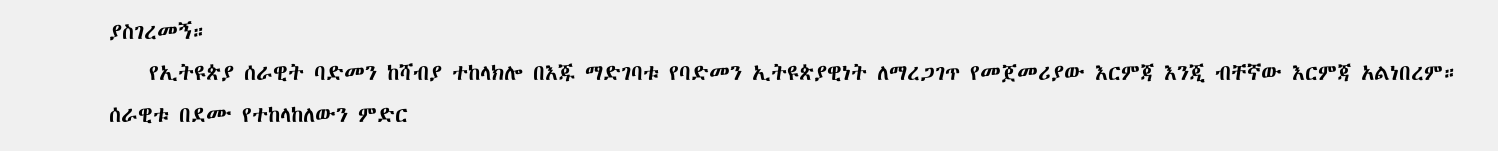ያስገረመኝ።
    የኢትዩጵያ ሰራዊት ባድመን ከሻብያ ተከላክሎ በእጁ ማድገባቱ የባድመን ኢትዩጵያዊነት ለማረጋገጥ የመጀመሪያው እርምጃ እንጂ ብቸኛው እርምጃ አልነበረም። ሰራዊቱ በደሙ የተከላከለውን ምድር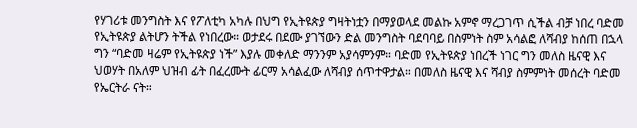የሃገሪቱ መንግስት እና የፖለቲካ አካሉ በህግ የኢትዩጵያ ግዛትነቷን በማያወላደ መልኩ አምኖ ማረጋገጥ ሲችል ብቻ ነበረ ባድመ የኢትዩጵያ ልትሆን ትችል የነበረው። ወታደሩ በደሙ ያገኘውን ድል መንግስት ባደባባይ በስምነት ስም አሳልፎ ለሻብያ ከሰጠ በኋላ ግን “ባድመ ዛሬም የኢትዩጵያ ነች” እያሉ መቀለድ ማንንም አያሳምንም። ባድመ የኢትዩጵያ ነበረች ነገር ግን መለስ ዜናዊ እና ህወሃት በአለም ህዝብ ፊት በፈረሙት ፊርማ አሳልፈው ለሻብያ ሰጥተዋታል። በመለስ ዜናዊ እና ሻብያ ስምምነት መሰረት ባድመ የኤርትራ ናት።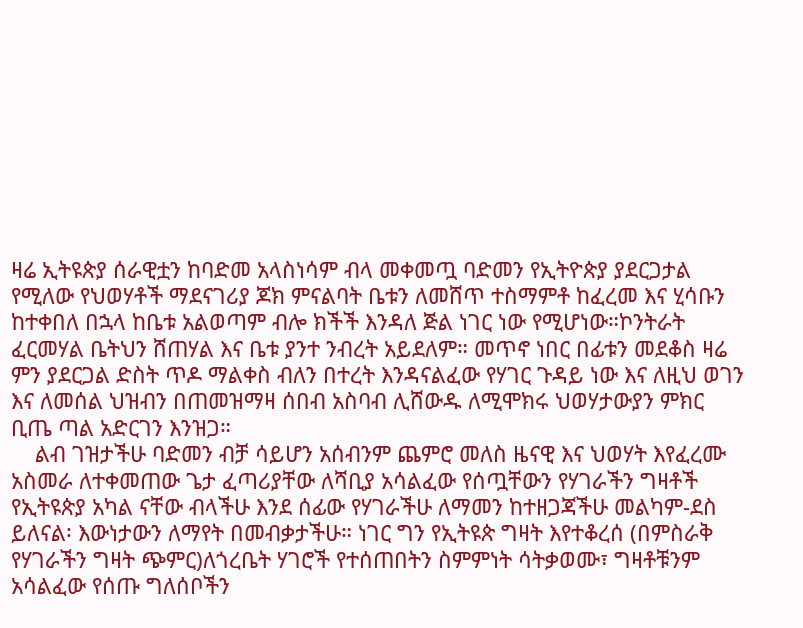ዛሬ ኢትዩጵያ ሰራዊቷን ከባድመ አላስነሳም ብላ መቀመጧ ባድመን የኢትዮጵያ ያደርጋታል የሚለው የህወሃቶች ማደናገሪያ ጆክ ምናልባት ቤቱን ለመሸጥ ተስማምቶ ከፈረመ እና ሂሳቡን ከተቀበለ በኋላ ከቤቱ አልወጣም ብሎ ክችች እንዳለ ጅል ነገር ነው የሚሆነው።ኮንትራት ፈርመሃል ቤትህን ሸጠሃል እና ቤቱ ያንተ ንብረት አይደለም። መጥኖ ነበር በፊቱን መደቆስ ዛሬ ምን ያደርጋል ድስት ጥዶ ማልቀስ ብለን በተረት እንዳናልፈው የሃገር ጉዳይ ነው እና ለዚህ ወገን እና ለመሰል ህዝብን በጠመዝማዛ ሰበብ አስባብ ሊሸውዱ ለሚሞክሩ ህወሃታውያን ምክር ቢጤ ጣል አድርገን እንዝጋ።
    ልብ ገዝታችሁ ባድመን ብቻ ሳይሆን አሰብንም ጨምሮ መለስ ዜናዊ እና ህወሃት እየፈረሙ አስመራ ለተቀመጠው ጌታ ፈጣሪያቸው ለሻቢያ አሳልፈው የሰጧቸውን የሃገራችን ግዛቶች የኢትዩጵያ አካል ናቸው ብላችሁ እንደ ሰፊው የሃገራችሁ ለማመን ከተዘጋጃችሁ መልካም-ደስ ይለናል፡ እውነታውን ለማየት በመብቃታችሁ። ነገር ግን የኢትዩጵ ግዛት እየተቆረሰ (በምስራቅ የሃገራችን ግዛት ጭምር)ለጎረቤት ሃገሮች የተሰጠበትን ስምምነት ሳትቃወሙ፣ ግዛቶቹንም አሳልፈው የሰጡ ግለሰቦችን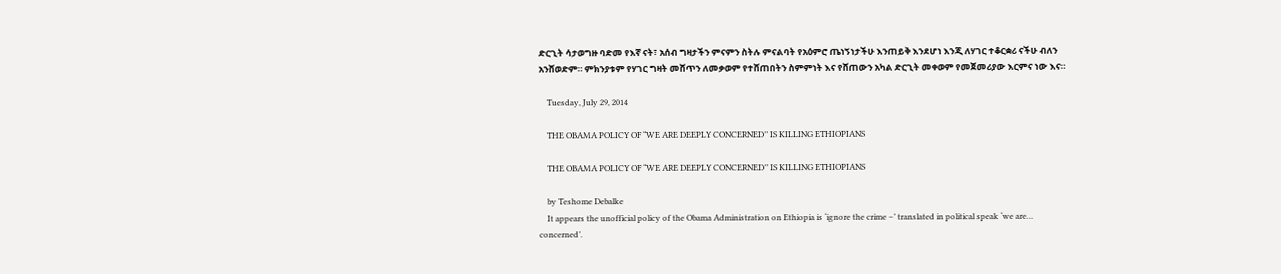ድርጊት ሳታወግዙ ባድመ የእኛ ናት፣ አሰብ ግዛታችን ምናምን ስትሉ ምናልባት የአዕምሮ ጤነኝነታችሁ እንጠይቅ እንደሆነ እንጂ ለሃገር ተቆርቋሪ ናችሁ ብለን አንሸወድም። ምክንያቱም የሃገር ግዛት መሸጥን ለመቃወም የተሸጠበትን ስምምነት እና የሸጠውን አካል ድርጊት መቀወም የመጀመሪያው እርምና ነው እና።

    Tuesday, July 29, 2014

    THE OBAMA POLICY OF “WE ARE DEEPLY CONCERNED’’ IS KILLING ETHIOPIANS

    THE OBAMA POLICY OF “WE ARE DEEPLY CONCERNED’’ IS KILLING ETHIOPIANS

    by Teshome Debalke
    It appears the unofficial policy of the Obama Administration on Ethiopia is ‘ignore the crime –’ translated in political speak ‘we are… concerned’.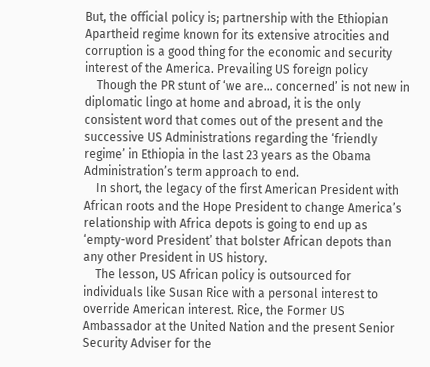But, the official policy is; partnership with the Ethiopian Apartheid regime known for its extensive atrocities and corruption is a good thing for the economic and security interest of the America. Prevailing US foreign policy
    Though the PR stunt of ‘we are… concerned’ is not new in diplomatic lingo at home and abroad, it is the only consistent word that comes out of the present and the successive US Administrations regarding the ‘friendly regime’ in Ethiopia in the last 23 years as the Obama Administration’s term approach to end.
    In short, the legacy of the first American President with African roots and the Hope President to change America’s relationship with Africa depots is going to end up as ‘empty-word President’ that bolster African depots than any other President in US history.
    The lesson, US African policy is outsourced for individuals like Susan Rice with a personal interest to override American interest. Rice, the Former US Ambassador at the United Nation and the present Senior Security Adviser for the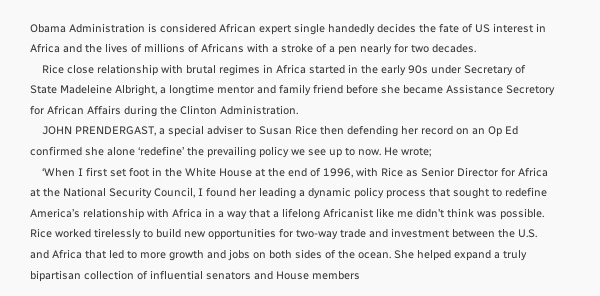Obama Administration is considered African expert single handedly decides the fate of US interest in Africa and the lives of millions of Africans with a stroke of a pen nearly for two decades.
    Rice close relationship with brutal regimes in Africa started in the early 90s under Secretary of State Madeleine Albright, a longtime mentor and family friend before she became Assistance Secretory for African Affairs during the Clinton Administration.
    JOHN PRENDERGAST, a special adviser to Susan Rice then defending her record on an Op Ed confirmed she alone ‘redefine’ the prevailing policy we see up to now. He wrote;
    ‘When I first set foot in the White House at the end of 1996, with Rice as Senior Director for Africa at the National Security Council, I found her leading a dynamic policy process that sought to redefine America’s relationship with Africa in a way that a lifelong Africanist like me didn’t think was possible. Rice worked tirelessly to build new opportunities for two-way trade and investment between the U.S. and Africa that led to more growth and jobs on both sides of the ocean. She helped expand a truly bipartisan collection of influential senators and House members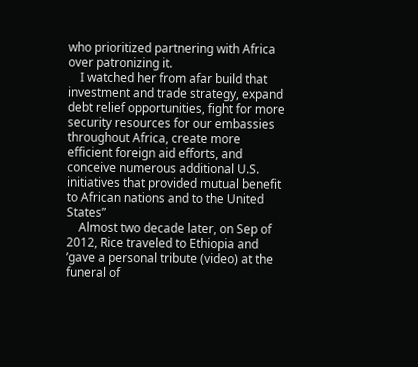who prioritized partnering with Africa over patronizing it.
    I watched her from afar build that investment and trade strategy, expand debt relief opportunities, fight for more security resources for our embassies throughout Africa, create more efficient foreign aid efforts, and conceive numerous additional U.S. initiatives that provided mutual benefit to African nations and to the United States”
    Almost two decade later, on Sep of 2012, Rice traveled to Ethiopia and ’gave a personal tribute (video) at the funeral of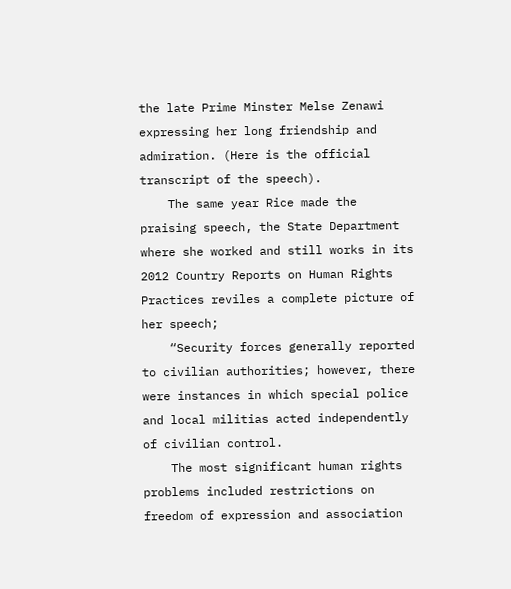the late Prime Minster Melse Zenawi expressing her long friendship and admiration. (Here is the official transcript of the speech).
    The same year Rice made the praising speech, the State Department where she worked and still works in its 2012 Country Reports on Human Rights Practices reviles a complete picture of her speech;
    “Security forces generally reported to civilian authorities; however, there were instances in which special police and local militias acted independently of civilian control.
    The most significant human rights problems included restrictions on freedom of expression and association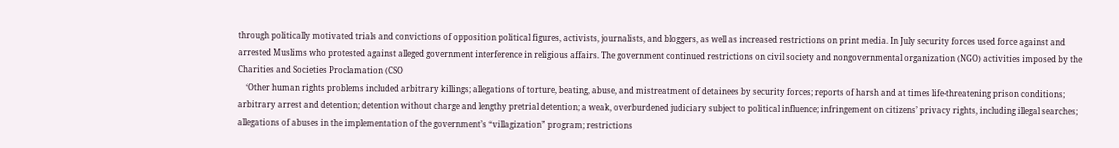through politically motivated trials and convictions of opposition political figures, activists, journalists, and bloggers, as well as increased restrictions on print media. In July security forces used force against and arrested Muslims who protested against alleged government interference in religious affairs. The government continued restrictions on civil society and nongovernmental organization (NGO) activities imposed by the Charities and Societies Proclamation (CSO
    ‘Other human rights problems included arbitrary killings; allegations of torture, beating, abuse, and mistreatment of detainees by security forces; reports of harsh and at times life-threatening prison conditions; arbitrary arrest and detention; detention without charge and lengthy pretrial detention; a weak, overburdened judiciary subject to political influence; infringement on citizens’ privacy rights, including illegal searches; allegations of abuses in the implementation of the government’s “villagization” program; restrictions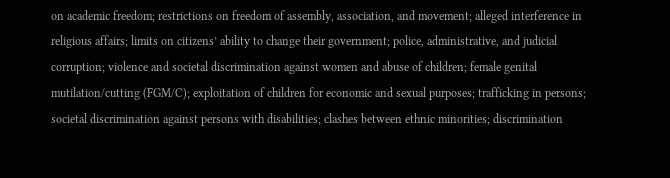on academic freedom; restrictions on freedom of assembly, association, and movement; alleged interference in religious affairs; limits on citizens’ ability to change their government; police, administrative, and judicial corruption; violence and societal discrimination against women and abuse of children; female genital mutilation/cutting (FGM/C); exploitation of children for economic and sexual purposes; trafficking in persons; societal discrimination against persons with disabilities; clashes between ethnic minorities; discrimination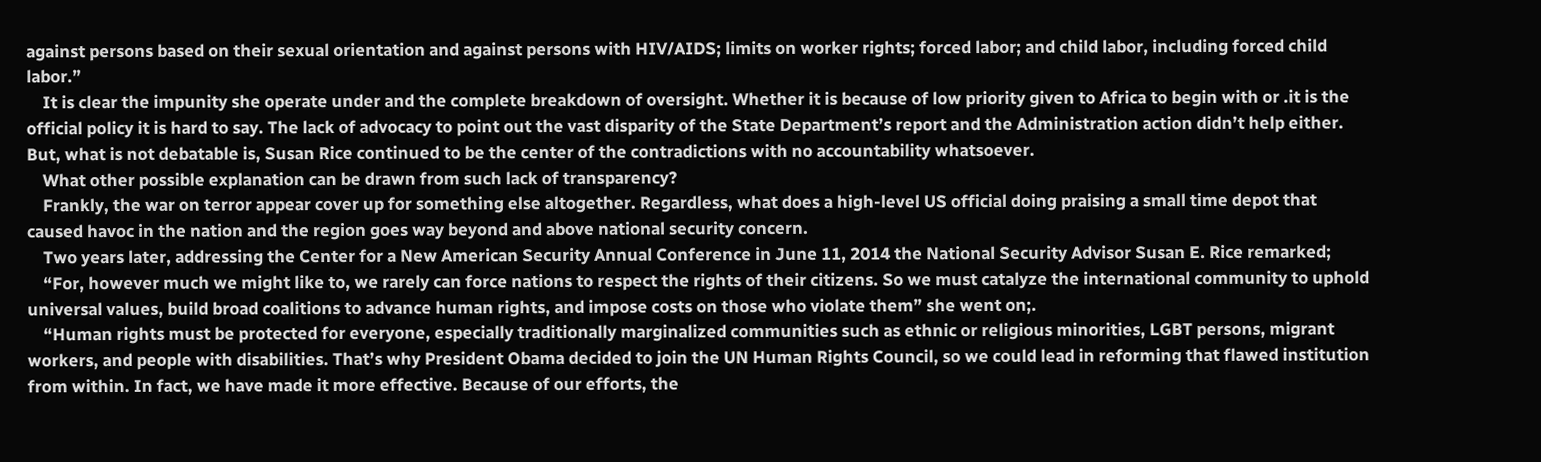against persons based on their sexual orientation and against persons with HIV/AIDS; limits on worker rights; forced labor; and child labor, including forced child labor.”
    It is clear the impunity she operate under and the complete breakdown of oversight. Whether it is because of low priority given to Africa to begin with or .it is the official policy it is hard to say. The lack of advocacy to point out the vast disparity of the State Department’s report and the Administration action didn’t help either. But, what is not debatable is, Susan Rice continued to be the center of the contradictions with no accountability whatsoever.
    What other possible explanation can be drawn from such lack of transparency?
    Frankly, the war on terror appear cover up for something else altogether. Regardless, what does a high-level US official doing praising a small time depot that caused havoc in the nation and the region goes way beyond and above national security concern.
    Two years later, addressing the Center for a New American Security Annual Conference in June 11, 2014 the National Security Advisor Susan E. Rice remarked;
    “For, however much we might like to, we rarely can force nations to respect the rights of their citizens. So we must catalyze the international community to uphold universal values, build broad coalitions to advance human rights, and impose costs on those who violate them” she went on;.
    “Human rights must be protected for everyone, especially traditionally marginalized communities such as ethnic or religious minorities, LGBT persons, migrant workers, and people with disabilities. That’s why President Obama decided to join the UN Human Rights Council, so we could lead in reforming that flawed institution from within. In fact, we have made it more effective. Because of our efforts, the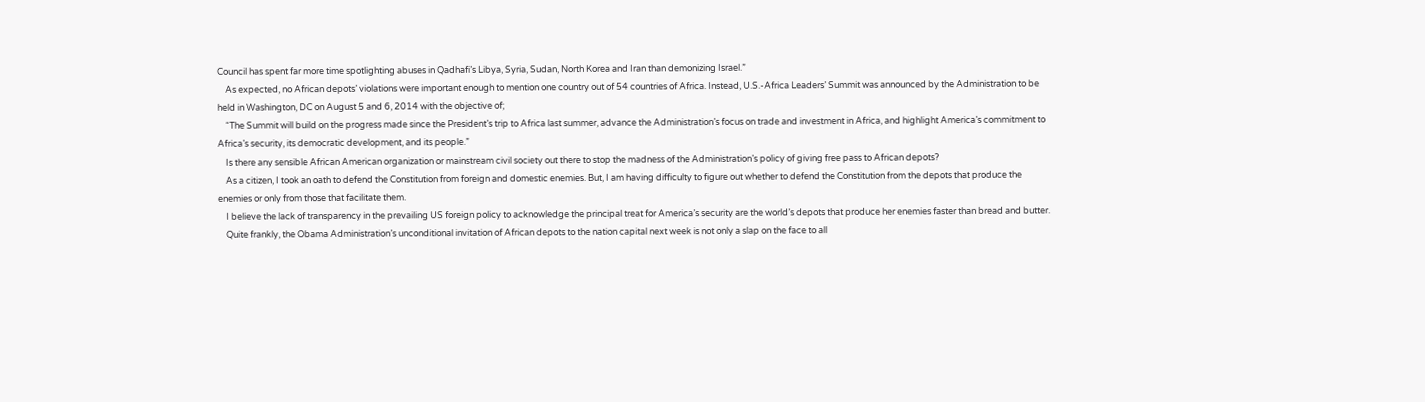Council has spent far more time spotlighting abuses in Qadhafi’s Libya, Syria, Sudan, North Korea and Iran than demonizing Israel.”
    As expected, no African depots’ violations were important enough to mention one country out of 54 countries of Africa. Instead, U.S.-Africa Leaders’ Summit was announced by the Administration to be held in Washington, DC on August 5 and 6, 2014 with the objective of;
    “The Summit will build on the progress made since the President’s trip to Africa last summer, advance the Administration’s focus on trade and investment in Africa, and highlight America’s commitment to Africa’s security, its democratic development, and its people.”
    Is there any sensible African American organization or mainstream civil society out there to stop the madness of the Administration’s policy of giving free pass to African depots?
    As a citizen, I took an oath to defend the Constitution from foreign and domestic enemies. But, I am having difficulty to figure out whether to defend the Constitution from the depots that produce the enemies or only from those that facilitate them.
    I believe the lack of transparency in the prevailing US foreign policy to acknowledge the principal treat for America’s security are the world’s depots that produce her enemies faster than bread and butter.
    Quite frankly, the Obama Administration’s unconditional invitation of African depots to the nation capital next week is not only a slap on the face to all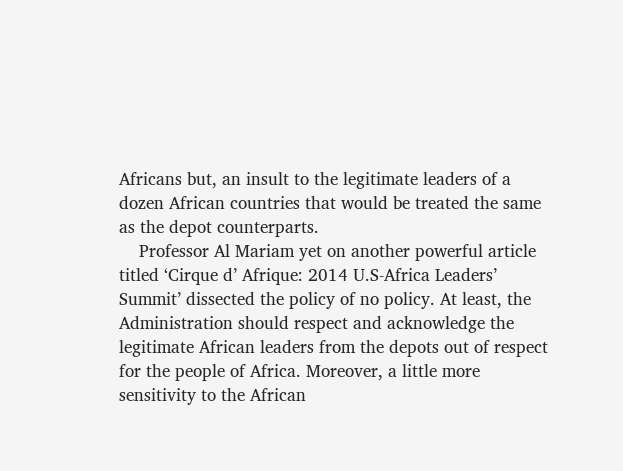Africans but, an insult to the legitimate leaders of a dozen African countries that would be treated the same as the depot counterparts.
    Professor Al Mariam yet on another powerful article titled ‘Cirque d’ Afrique: 2014 U.S-Africa Leaders’ Summit’ dissected the policy of no policy. At least, the Administration should respect and acknowledge the legitimate African leaders from the depots out of respect for the people of Africa. Moreover, a little more sensitivity to the African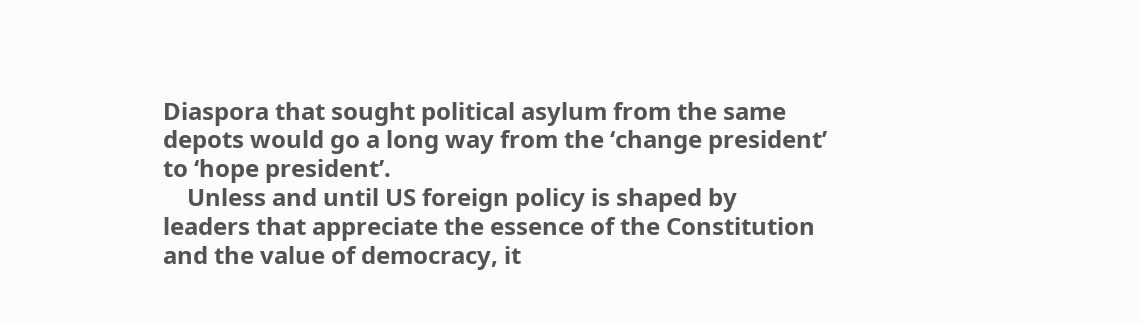Diaspora that sought political asylum from the same depots would go a long way from the ‘change president’ to ‘hope president’.
    Unless and until US foreign policy is shaped by leaders that appreciate the essence of the Constitution and the value of democracy, it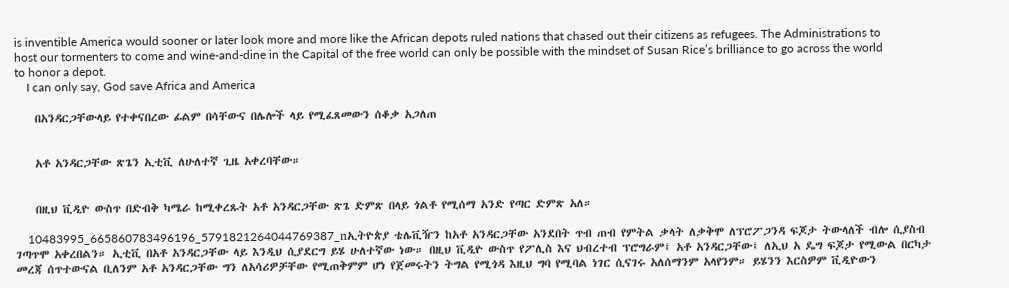is inventible America would sooner or later look more and more like the African depots ruled nations that chased out their citizens as refugees. The Administrations to host our tormenters to come and wine-and-dine in the Capital of the free world can only be possible with the mindset of Susan Rice’s brilliance to go across the world to honor a depot.
    I can only say, God save Africa and America

    በአንዳርጋቸውላይ የተቀናበረው ፊልም በሳቸውና በሌሎች ላይ የሚፈጸመውን ሰቆቃ አጋለጠ


    አቶ አንዳርጋቸው ጽጌን ኢቲቪ ለሁለተኛ ጊዜ አቀረባቸው።


    በዚህ ቪዲዮ ውስጥ በድብቅ ካሜራ ከሚቀረጹት አቶ አንዳርጋቸው ጽጌ ድምጽ በላይ ጎልቶ የሚሰማ አንድ የጣር ድምጽ አለ።

    10483995_665860783496196_5791821264044769387_nኢትዮጵያ ቴሌቪዥን ከአቶ አንዳርጋቸው አንደበት ጥብ ጠብ የምትል ቃላት ለቃቅሞ ለፕሮፖጋንዳ ፍጆታ ትውላለች ብሎ ሲያስብ ገጣጥሞ አቀረበልን። ኢቲቪ በአቶ አንዳርጋቸው ላይ እንዲህ ሲያደርግ ይሄ ሁለተኛው ነው። በዚህ ቪዲዮ ውስጥ የፖሊስ እና ህብረተብ ፕሮግራም፤ አቶ አንዳርጋቸው፤ ለኢህ አ ዴግ ፍጆታ የሚውል በርካታ መረጃ ሰጥተውናል ቢለንም አቶ አንዳርጋቸው ግን ለአሳሪዎቻቸው የሚጠቅምም ሆነ የጀመሩትን ትግል የሚጎዳ እዚህ ግባ የሚባል ነገር ሲናገሩ አለሰማንም አላየንም። ይሄንን እርስዎም ቪዲዮውን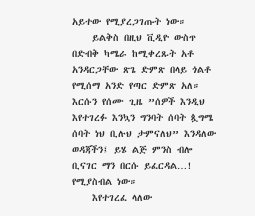አይተው የሚያረጋገጡት ነው።
    ይልቅስ በዚህ ቪዲዮ ውስጥ በድብቅ ካሜራ ከሚቀረጹት አቶ አንዳርጋቸው ጽጌ ድምጽ በላይ ጎልቶ የሚሰማ አንድ የጣር ድምጽ አለ። እርሱን የሰሙ ጊዜ ”ሰዎች እንዲህ እየተገረፉ እንኳን ግንባት ሰባት ጷግሜ ሰባት ነህ ቢሉህ ታምናለህ” እንዳለው ወዳጃችን፤ ይሄ ልጅ ምንስ ብሎ ቢናገር ማን በርሱ ይፈርዳል…! የሚያስብል ነው።
    እየተገረፈ ላለው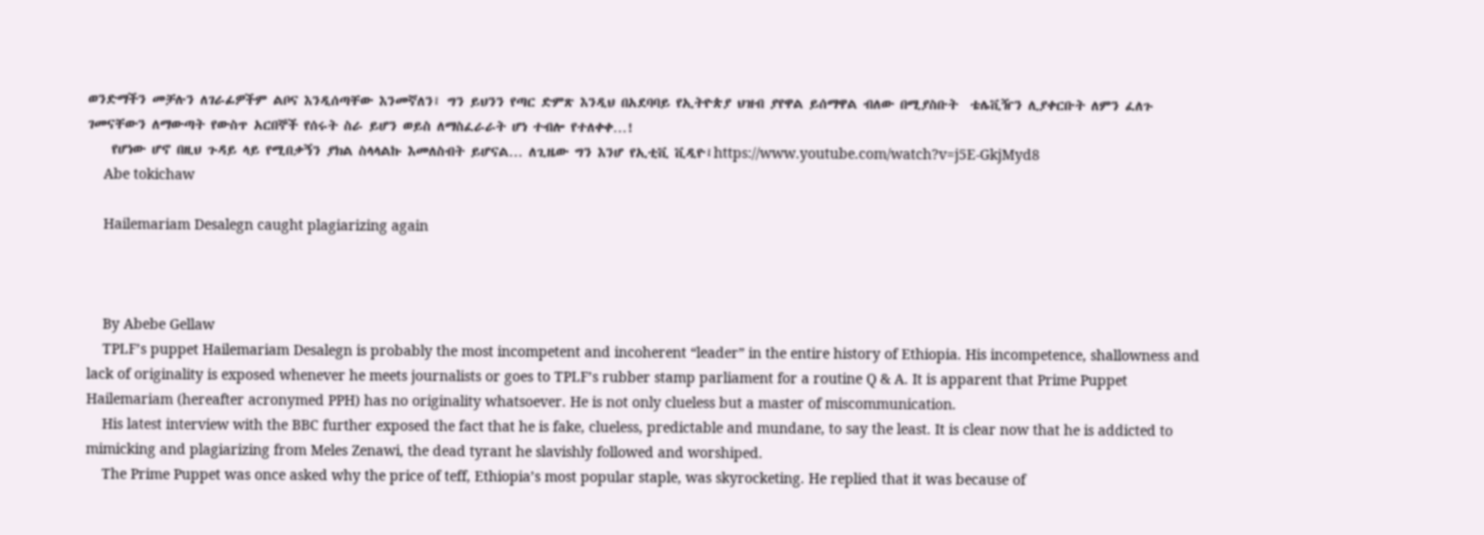ወንድማችን መቻሉን ለገራፊዎችም ልቦና እንዲሰጣቸው እንመኛለን፤ ግን ይህንን የጣር ድምጽ እንዲህ በአደባባይ የኢትዮጵያ ህዝብ ያየዋል ይሰማዋል ብለው በሚያስቡት  ቴሌቪዥን ሊያቀርቡት ለምን ፈለጉ ገመናቸውን ለማውጣት የውስጥ አርበኞች የሰሩት ስራ ይሆን ወይስ ለማስፈራራት ሆነ ተብሎ የተለቀቀ…!
    የሆነው ሆኖ በዚህ ጉዳይ ላይ የሚበቃኝን ያክል ስላላልኩ እመለስብት ይሆናል… ለጊዜው ግን እንሆ የኢቲቪ ቪዲዮ፤https://www.youtube.com/watch?v=j5E-GkjMyd8
    Abe tokichaw

    Hailemariam Desalegn caught plagiarizing again



    By Abebe Gellaw
    TPLF’s puppet Hailemariam Desalegn is probably the most incompetent and incoherent “leader” in the entire history of Ethiopia. His incompetence, shallowness and lack of originality is exposed whenever he meets journalists or goes to TPLF’s rubber stamp parliament for a routine Q & A. It is apparent that Prime Puppet Hailemariam (hereafter acronymed PPH) has no originality whatsoever. He is not only clueless but a master of miscommunication.
    His latest interview with the BBC further exposed the fact that he is fake, clueless, predictable and mundane, to say the least. It is clear now that he is addicted to mimicking and plagiarizing from Meles Zenawi, the dead tyrant he slavishly followed and worshiped.
    The Prime Puppet was once asked why the price of teff, Ethiopia’s most popular staple, was skyrocketing. He replied that it was because of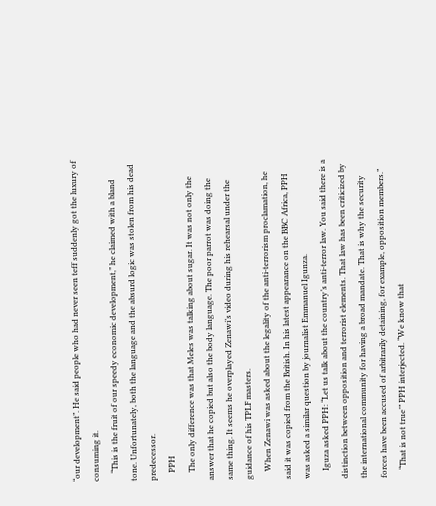“our development”. He said people who had never seen teff suddenly got the luxury of consuming it.
    “This is the fruit of our speedy economic development,” he claimed with a bland tone. Unfortunately, both the language and the absurd logic was stolen from his dead predecessor.
    PPH
    The only difference was that Meles was talking about sugar. It was not only the answer that he copied but also the body language. The poor parrot was doing the same thing. It seems he overplayed Zenawi’s video during his rehearsal under the guidance of his TPLF masters.
    When Zenawi was asked about the legality of the anti-terrorism proclamation, he said it was copied from the British. In his latest appearance on the BBC Africa, PPH was asked a similar question by journalist Emmanuel Igunza.
    Iguza asked PPH: “Let us talk about the country’s anti-terror law. You said there is a distinction between opposition and terrorist elements. That law has been criticized by the international community for having a broad mandate. That is why the security forces have been accused of arbitrarily detaining, for example, opposition members.”
    “That is not true’” PPH interjected. “We know that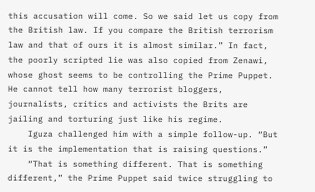this accusation will come. So we said let us copy from the British law. If you compare the British terrorism law and that of ours it is almost similar.” In fact, the poorly scripted lie was also copied from Zenawi, whose ghost seems to be controlling the Prime Puppet. He cannot tell how many terrorist bloggers, journalists, critics and activists the Brits are jailing and torturing just like his regime.
    Iguza challenged him with a simple follow-up. “But it is the implementation that is raising questions.”
    “That is something different. That is something different,” the Prime Puppet said twice struggling to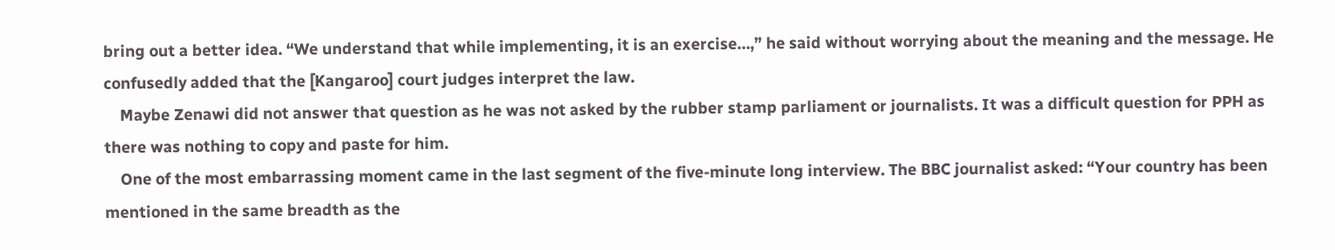bring out a better idea. “We understand that while implementing, it is an exercise…,” he said without worrying about the meaning and the message. He confusedly added that the [Kangaroo] court judges interpret the law.
    Maybe Zenawi did not answer that question as he was not asked by the rubber stamp parliament or journalists. It was a difficult question for PPH as there was nothing to copy and paste for him.
    One of the most embarrassing moment came in the last segment of the five-minute long interview. The BBC journalist asked: “Your country has been mentioned in the same breadth as the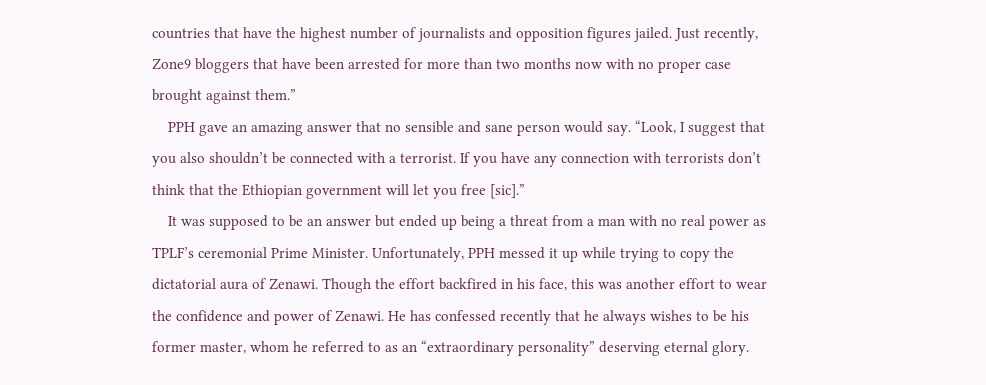countries that have the highest number of journalists and opposition figures jailed. Just recently, Zone9 bloggers that have been arrested for more than two months now with no proper case brought against them.”
    PPH gave an amazing answer that no sensible and sane person would say. “Look, I suggest that you also shouldn’t be connected with a terrorist. If you have any connection with terrorists don’t think that the Ethiopian government will let you free [sic].”
    It was supposed to be an answer but ended up being a threat from a man with no real power as TPLF’s ceremonial Prime Minister. Unfortunately, PPH messed it up while trying to copy the dictatorial aura of Zenawi. Though the effort backfired in his face, this was another effort to wear the confidence and power of Zenawi. He has confessed recently that he always wishes to be his former master, whom he referred to as an “extraordinary personality” deserving eternal glory.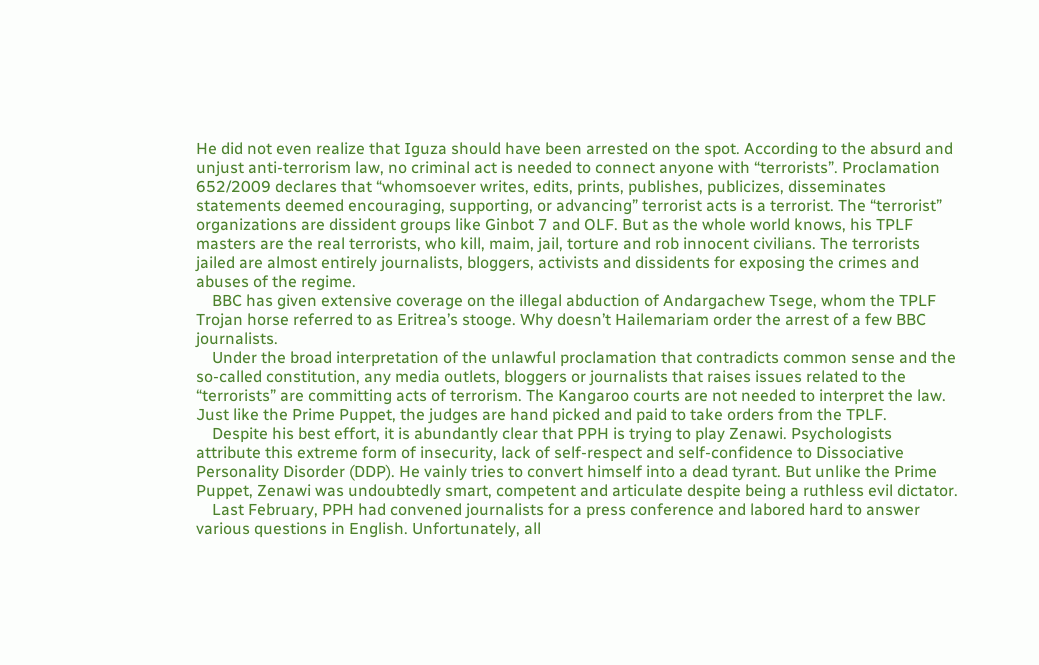He did not even realize that Iguza should have been arrested on the spot. According to the absurd and unjust anti-terrorism law, no criminal act is needed to connect anyone with “terrorists”. Proclamation 652/2009 declares that “whomsoever writes, edits, prints, publishes, publicizes, disseminates statements deemed encouraging, supporting, or advancing” terrorist acts is a terrorist. The “terrorist” organizations are dissident groups like Ginbot 7 and OLF. But as the whole world knows, his TPLF masters are the real terrorists, who kill, maim, jail, torture and rob innocent civilians. The terrorists jailed are almost entirely journalists, bloggers, activists and dissidents for exposing the crimes and abuses of the regime.
    BBC has given extensive coverage on the illegal abduction of Andargachew Tsege, whom the TPLF Trojan horse referred to as Eritrea’s stooge. Why doesn’t Hailemariam order the arrest of a few BBC journalists.
    Under the broad interpretation of the unlawful proclamation that contradicts common sense and the so-called constitution, any media outlets, bloggers or journalists that raises issues related to the “terrorists” are committing acts of terrorism. The Kangaroo courts are not needed to interpret the law. Just like the Prime Puppet, the judges are hand picked and paid to take orders from the TPLF.
    Despite his best effort, it is abundantly clear that PPH is trying to play Zenawi. Psychologists attribute this extreme form of insecurity, lack of self-respect and self-confidence to Dissociative Personality Disorder (DDP). He vainly tries to convert himself into a dead tyrant. But unlike the Prime Puppet, Zenawi was undoubtedly smart, competent and articulate despite being a ruthless evil dictator.
    Last February, PPH had convened journalists for a press conference and labored hard to answer various questions in English. Unfortunately, all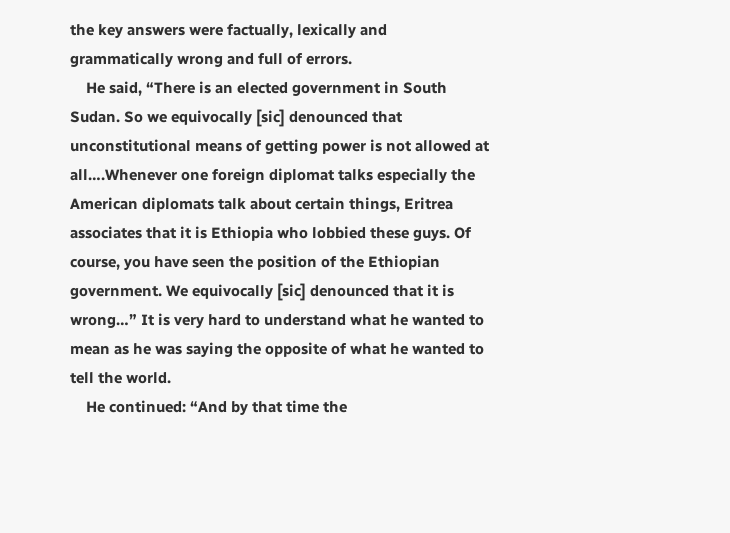the key answers were factually, lexically and grammatically wrong and full of errors.
    He said, “There is an elected government in South Sudan. So we equivocally [sic] denounced that unconstitutional means of getting power is not allowed at all….Whenever one foreign diplomat talks especially the American diplomats talk about certain things, Eritrea associates that it is Ethiopia who lobbied these guys. Of course, you have seen the position of the Ethiopian government. We equivocally [sic] denounced that it is wrong…” It is very hard to understand what he wanted to mean as he was saying the opposite of what he wanted to tell the world.
    He continued: “And by that time the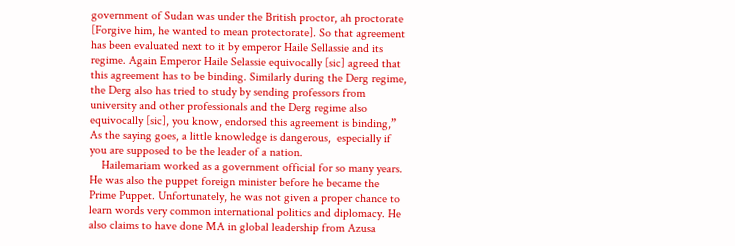government of Sudan was under the British proctor, ah proctorate [Forgive him, he wanted to mean protectorate]. So that agreement has been evaluated next to it by emperor Haile Sellassie and its regime. Again Emperor Haile Selassie equivocally [sic] agreed that this agreement has to be binding. Similarly during the Derg regime, the Derg also has tried to study by sending professors from university and other professionals and the Derg regime also equivocally [sic], you know, endorsed this agreement is binding,” As the saying goes, a little knowledge is dangerous,  especially if you are supposed to be the leader of a nation.
    Hailemariam worked as a government official for so many years. He was also the puppet foreign minister before he became the Prime Puppet. Unfortunately, he was not given a proper chance to learn words very common international politics and diplomacy. He also claims to have done MA in global leadership from Azusa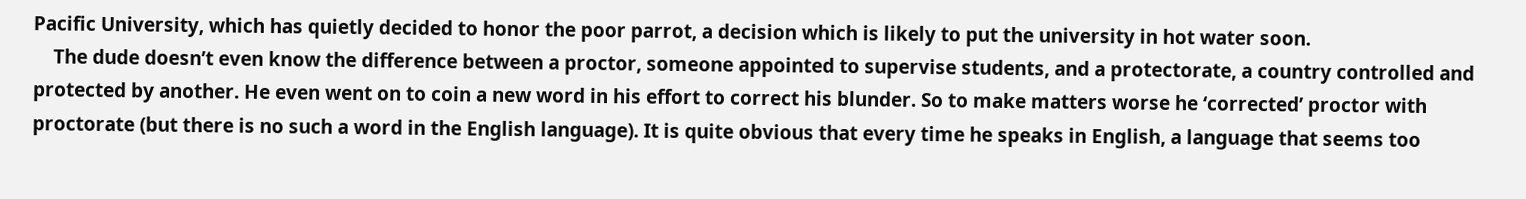Pacific University, which has quietly decided to honor the poor parrot, a decision which is likely to put the university in hot water soon.
    The dude doesn’t even know the difference between a proctor, someone appointed to supervise students, and a protectorate, a country controlled and protected by another. He even went on to coin a new word in his effort to correct his blunder. So to make matters worse he ‘corrected’ proctor with proctorate (but there is no such a word in the English language). It is quite obvious that every time he speaks in English, a language that seems too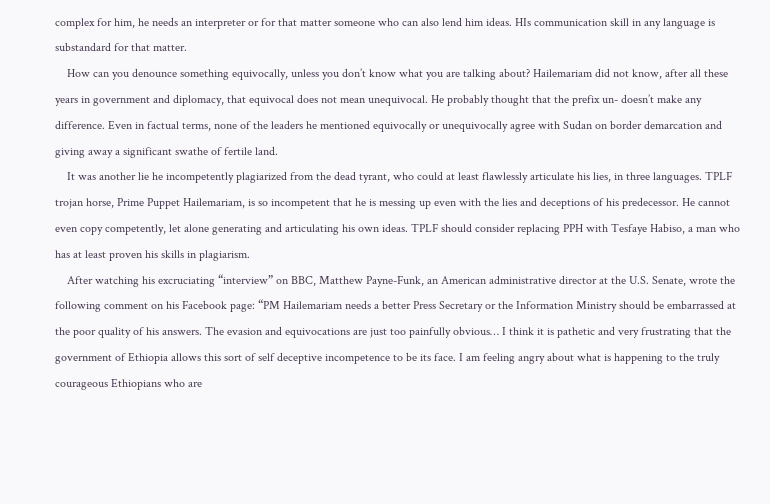complex for him, he needs an interpreter or for that matter someone who can also lend him ideas. HIs communication skill in any language is substandard for that matter.
    How can you denounce something equivocally, unless you don’t know what you are talking about? Hailemariam did not know, after all these years in government and diplomacy, that equivocal does not mean unequivocal. He probably thought that the prefix un- doesn’t make any difference. Even in factual terms, none of the leaders he mentioned equivocally or unequivocally agree with Sudan on border demarcation and giving away a significant swathe of fertile land.
    It was another lie he incompetently plagiarized from the dead tyrant, who could at least flawlessly articulate his lies, in three languages. TPLF trojan horse, Prime Puppet Hailemariam, is so incompetent that he is messing up even with the lies and deceptions of his predecessor. He cannot even copy competently, let alone generating and articulating his own ideas. TPLF should consider replacing PPH with Tesfaye Habiso, a man who has at least proven his skills in plagiarism.
    After watching his excruciating “interview” on BBC, Matthew Payne-Funk, an American administrative director at the U.S. Senate, wrote the following comment on his Facebook page: “PM Hailemariam needs a better Press Secretary or the Information Ministry should be embarrassed at the poor quality of his answers. The evasion and equivocations are just too painfully obvious… I think it is pathetic and very frustrating that the government of Ethiopia allows this sort of self deceptive incompetence to be its face. I am feeling angry about what is happening to the truly courageous Ethiopians who are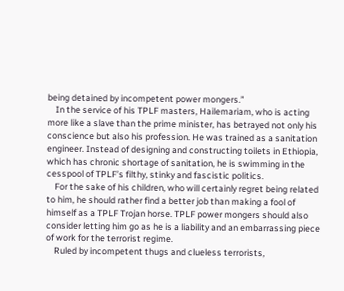being detained by incompetent power mongers.”
    In the service of his TPLF masters, Hailemariam, who is acting more like a slave than the prime minister, has betrayed not only his conscience but also his profession. He was trained as a sanitation engineer. Instead of designing and constructing toilets in Ethiopia, which has chronic shortage of sanitation, he is swimming in the cesspool of TPLF’s filthy, stinky and fascistic politics.
    For the sake of his children, who will certainly regret being related to him, he should rather find a better job than making a fool of himself as a TPLF Trojan horse. TPLF power mongers should also consider letting him go as he is a liability and an embarrassing piece of work for the terrorist regime.
    Ruled by incompetent thugs and clueless terrorists,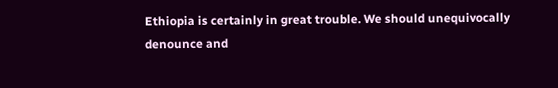Ethiopia is certainly in great trouble. We should unequivocally denounce and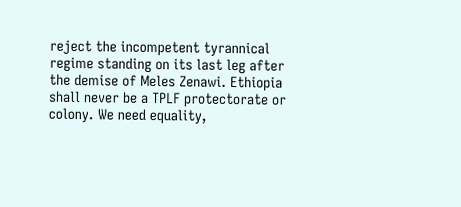reject the incompetent tyrannical regime standing on its last leg after the demise of Meles Zenawi. Ethiopia shall never be a TPLF protectorate or colony. We need equality,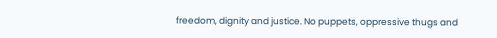freedom, dignity and justice. No puppets, oppressive thugs and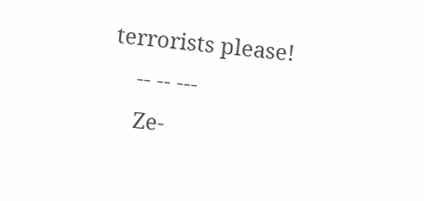terrorists please!
    -- -- ---
    Ze-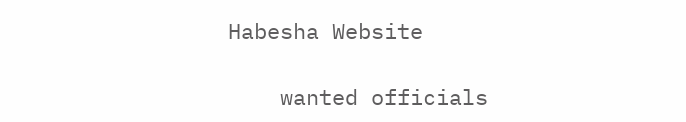Habesha Website

    wanted officials